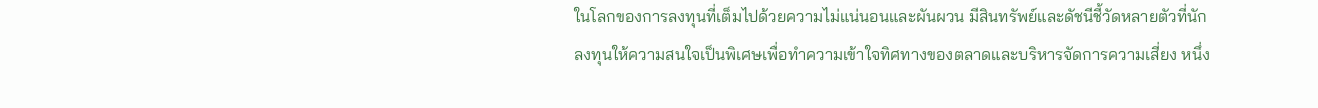ในโลกของการลงทุนที่เต็มไปด้วยความไม่แน่นอนและผันผวน มีสินทรัพย์และดัชนีชี้วัดหลายตัวที่นักลงทุนให้ความสนใจเป็นพิเศษเพื่อทำความเข้าใจทิศทางของตลาดและบริหารจัดการความเสี่ยง หนึ่ง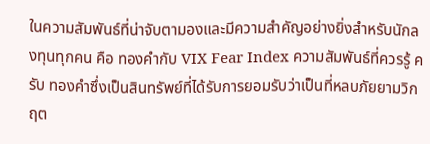ในความสัมพันธ์ที่น่าจับตามองและมีความสำคัญอย่างยิ่งสำหรับนักลงทุนทุกคน คือ ทองคำกับ VIX Fear Index ความสัมพันธ์ที่ควรรู้ ครับ ทองคำซึ่งเป็นสินทรัพย์ที่ได้รับการยอมรับว่าเป็นที่หลบภัยยามวิกฤต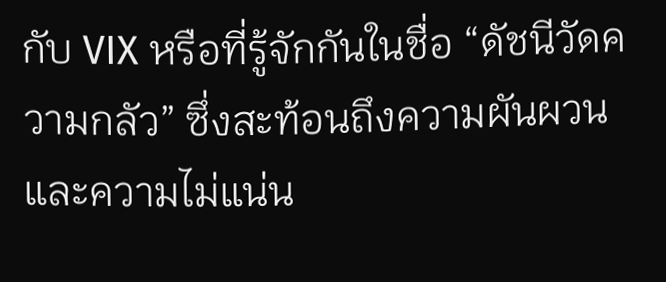กับ VIX หรือที่รู้จักกันในชื่อ “ดัชนีวัดความกลัว” ซึ่งสะท้อนถึงความผันผวนและความไม่แน่น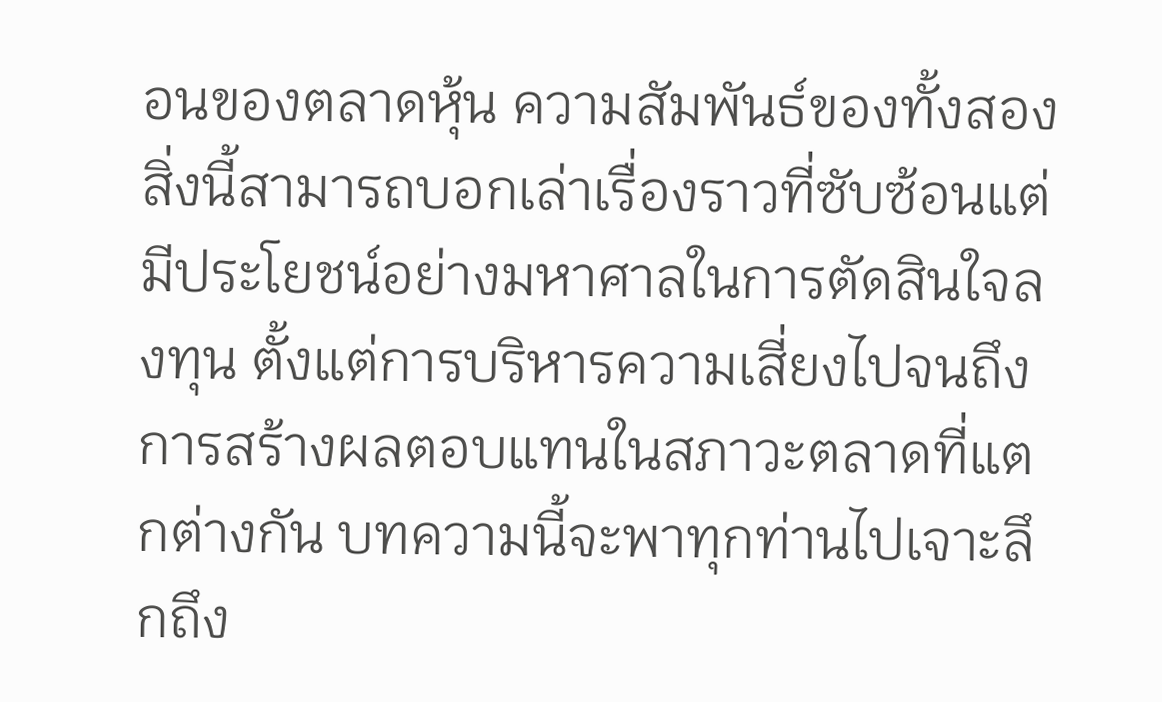อนของตลาดหุ้น ความสัมพันธ์ของทั้งสองสิ่งนี้สามารถบอกเล่าเรื่องราวที่ซับซ้อนแต่มีประโยชน์อย่างมหาศาลในการตัดสินใจลงทุน ตั้งแต่การบริหารความเสี่ยงไปจนถึงการสร้างผลตอบแทนในสภาวะตลาดที่แตกต่างกัน บทความนี้จะพาทุกท่านไปเจาะลึกถึง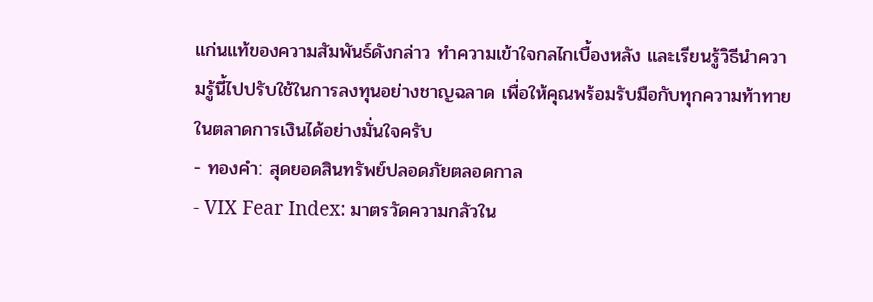แก่นแท้ของความสัมพันธ์ดังกล่าว ทำความเข้าใจกลไกเบื้องหลัง และเรียนรู้วิธีนำความรู้นี้ไปปรับใช้ในการลงทุนอย่างชาญฉลาด เพื่อให้คุณพร้อมรับมือกับทุกความท้าทายในตลาดการเงินได้อย่างมั่นใจครับ
- ทองคำ: สุดยอดสินทรัพย์ปลอดภัยตลอดกาล
- VIX Fear Index: มาตรวัดความกลัวใน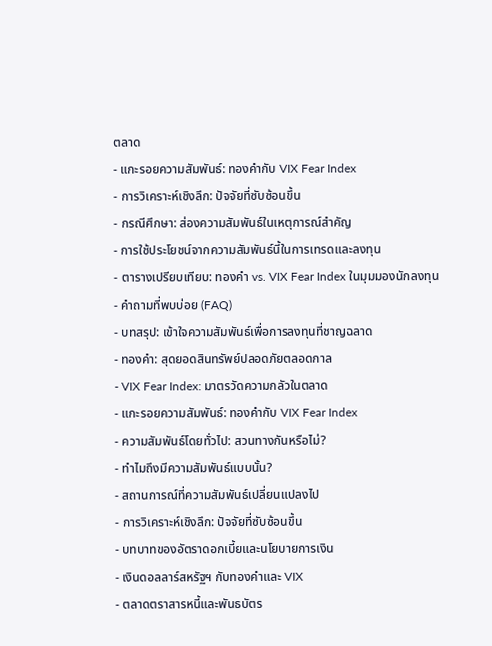ตลาด
- แกะรอยความสัมพันธ์: ทองคำกับ VIX Fear Index
- การวิเคราะห์เชิงลึก: ปัจจัยที่ซับซ้อนขึ้น
- กรณีศึกษา: ส่องความสัมพันธ์ในเหตุการณ์สำคัญ
- การใช้ประโยชน์จากความสัมพันธ์นี้ในการเทรดและลงทุน
- ตารางเปรียบเทียบ: ทองคำ vs. VIX Fear Index ในมุมมองนักลงทุน
- คำถามที่พบบ่อย (FAQ)
- บทสรุป: เข้าใจความสัมพันธ์เพื่อการลงทุนที่ชาญฉลาด
- ทองคำ: สุดยอดสินทรัพย์ปลอดภัยตลอดกาล
- VIX Fear Index: มาตรวัดความกลัวในตลาด
- แกะรอยความสัมพันธ์: ทองคำกับ VIX Fear Index
- ความสัมพันธ์โดยทั่วไป: สวนทางกันหรือไม่?
- ทำไมถึงมีความสัมพันธ์แบบนั้น?
- สถานการณ์ที่ความสัมพันธ์เปลี่ยนแปลงไป
- การวิเคราะห์เชิงลึก: ปัจจัยที่ซับซ้อนขึ้น
- บทบาทของอัตราดอกเบี้ยและนโยบายการเงิน
- เงินดอลลาร์สหรัฐฯ กับทองคำและ VIX
- ตลาดตราสารหนี้และพันธบัตร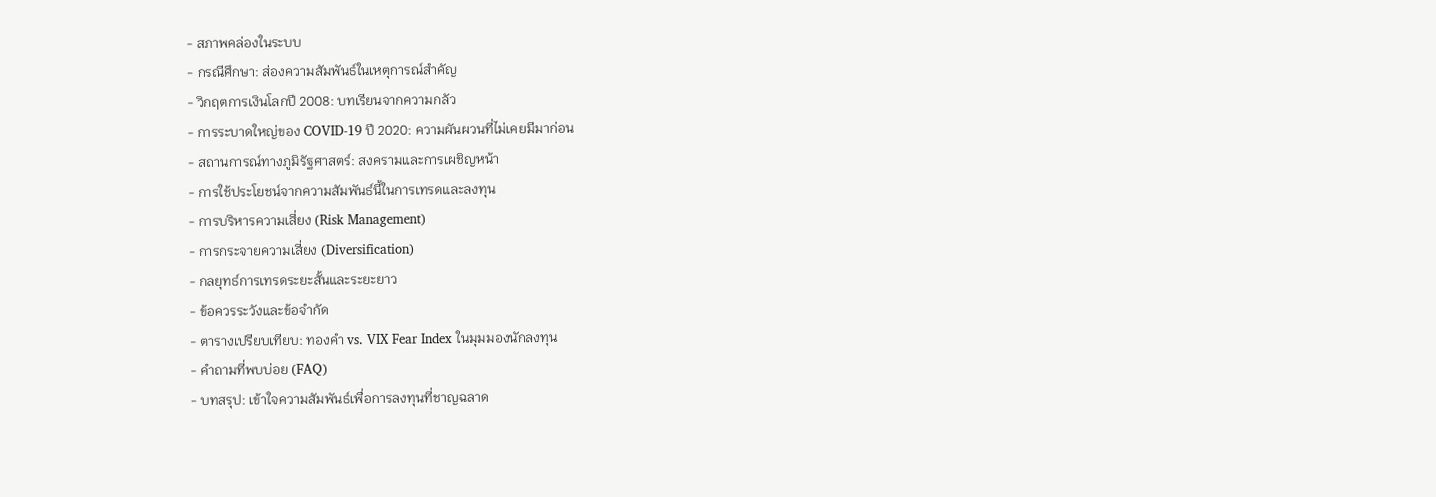- สภาพคล่องในระบบ
- กรณีศึกษา: ส่องความสัมพันธ์ในเหตุการณ์สำคัญ
- วิกฤตการเงินโลกปี 2008: บทเรียนจากความกลัว
- การระบาดใหญ่ของ COVID-19 ปี 2020: ความผันผวนที่ไม่เคยมีมาก่อน
- สถานการณ์ทางภูมิรัฐศาสตร์: สงครามและการเผชิญหน้า
- การใช้ประโยชน์จากความสัมพันธ์นี้ในการเทรดและลงทุน
- การบริหารความเสี่ยง (Risk Management)
- การกระจายความเสี่ยง (Diversification)
- กลยุทธ์การเทรดระยะสั้นและระยะยาว
- ข้อควรระวังและข้อจำกัด
- ตารางเปรียบเทียบ: ทองคำ vs. VIX Fear Index ในมุมมองนักลงทุน
- คำถามที่พบบ่อย (FAQ)
- บทสรุป: เข้าใจความสัมพันธ์เพื่อการลงทุนที่ชาญฉลาด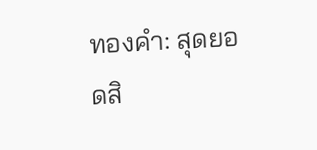ทองคำ: สุดยอดสิ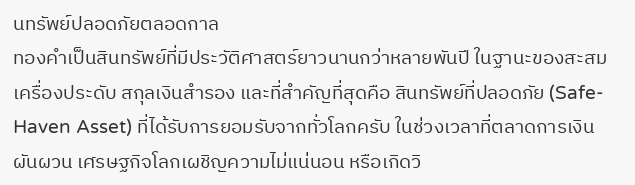นทรัพย์ปลอดภัยตลอดกาล
ทองคำเป็นสินทรัพย์ที่มีประวัติศาสตร์ยาวนานกว่าหลายพันปี ในฐานะของสะสม เครื่องประดับ สกุลเงินสำรอง และที่สำคัญที่สุดคือ สินทรัพย์ที่ปลอดภัย (Safe-Haven Asset) ที่ได้รับการยอมรับจากทั่วโลกครับ ในช่วงเวลาที่ตลาดการเงินผันผวน เศรษฐกิจโลกเผชิญความไม่แน่นอน หรือเกิดวิ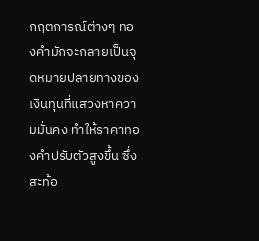กฤตการณ์ต่างๆ ทองคำมักจะกลายเป็นจุดหมายปลายทางของเงินทุนที่แสวงหาความมั่นคง ทำให้ราคาทองคำปรับตัวสูงขึ้น ซึ่งสะท้อ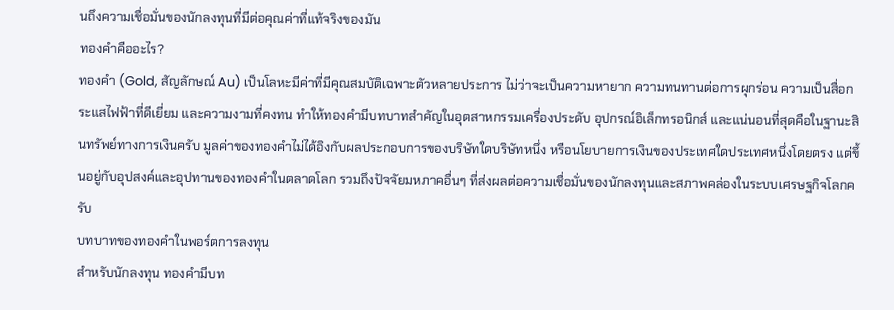นถึงความเชื่อมั่นของนักลงทุนที่มีต่อคุณค่าที่แท้จริงของมัน
ทองคำคืออะไร?
ทองคำ (Gold, สัญลักษณ์ Au) เป็นโลหะมีค่าที่มีคุณสมบัติเฉพาะตัวหลายประการ ไม่ว่าจะเป็นความหายาก ความทนทานต่อการผุกร่อน ความเป็นสื่อกระแสไฟฟ้าที่ดีเยี่ยม และความงามที่คงทน ทำให้ทองคำมีบทบาทสำคัญในอุตสาหกรรมเครื่องประดับ อุปกรณ์อิเล็กทรอนิกส์ และแน่นอนที่สุดคือในฐานะสินทรัพย์ทางการเงินครับ มูลค่าของทองคำไม่ได้อิงกับผลประกอบการของบริษัทใดบริษัทหนึ่ง หรือนโยบายการเงินของประเทศใดประเทศหนึ่งโดยตรง แต่ขึ้นอยู่กับอุปสงค์และอุปทานของทองคำในตลาดโลก รวมถึงปัจจัยมหภาคอื่นๆ ที่ส่งผลต่อความเชื่อมั่นของนักลงทุนและสภาพคล่องในระบบเศรษฐกิจโลกครับ
บทบาทของทองคำในพอร์ตการลงทุน
สำหรับนักลงทุน ทองคำมีบท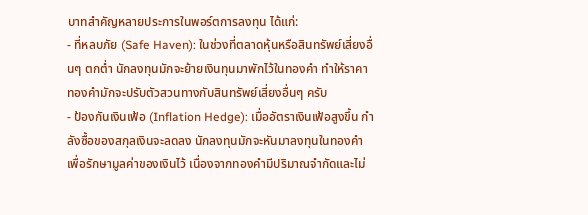บาทสำคัญหลายประการในพอร์ตการลงทุน ได้แก่:
- ที่หลบภัย (Safe Haven): ในช่วงที่ตลาดหุ้นหรือสินทรัพย์เสี่ยงอื่นๆ ตกต่ำ นักลงทุนมักจะย้ายเงินทุนมาพักไว้ในทองคำ ทำให้ราคาทองคำมักจะปรับตัวสวนทางกับสินทรัพย์เสี่ยงอื่นๆ ครับ
- ป้องกันเงินเฟ้อ (Inflation Hedge): เมื่ออัตราเงินเฟ้อสูงขึ้น กำลังซื้อของสกุลเงินจะลดลง นักลงทุนมักจะหันมาลงทุนในทองคำเพื่อรักษามูลค่าของเงินไว้ เนื่องจากทองคำมีปริมาณจำกัดและไม่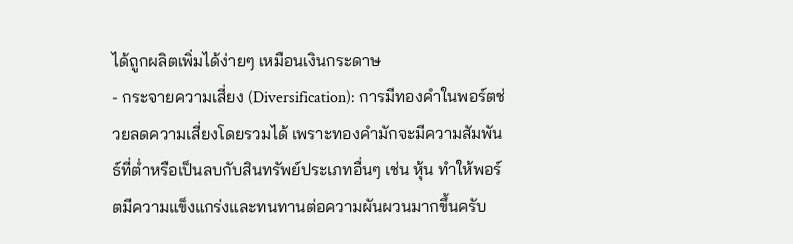ได้ถูกผลิตเพิ่มได้ง่ายๆ เหมือนเงินกระดาษ
- กระจายความเสี่ยง (Diversification): การมีทองคำในพอร์ตช่วยลดความเสี่ยงโดยรวมได้ เพราะทองคำมักจะมีความสัมพันธ์ที่ต่ำหรือเป็นลบกับสินทรัพย์ประเภทอื่นๆ เช่น หุ้น ทำให้พอร์ตมีความแข็งแกร่งและทนทานต่อความผันผวนมากขึ้นครับ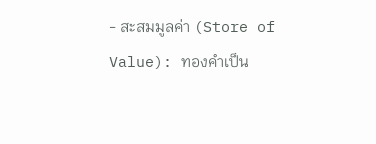- สะสมมูลค่า (Store of Value): ทองคำเป็น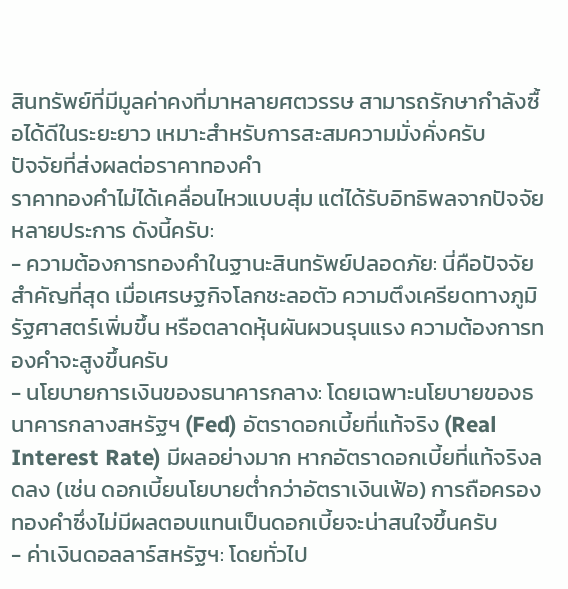สินทรัพย์ที่มีมูลค่าคงที่มาหลายศตวรรษ สามารถรักษากำลังซื้อได้ดีในระยะยาว เหมาะสำหรับการสะสมความมั่งคั่งครับ
ปัจจัยที่ส่งผลต่อราคาทองคำ
ราคาทองคำไม่ได้เคลื่อนไหวแบบสุ่ม แต่ได้รับอิทธิพลจากปัจจัยหลายประการ ดังนี้ครับ:
- ความต้องการทองคำในฐานะสินทรัพย์ปลอดภัย: นี่คือปัจจัยสำคัญที่สุด เมื่อเศรษฐกิจโลกชะลอตัว ความตึงเครียดทางภูมิรัฐศาสตร์เพิ่มขึ้น หรือตลาดหุ้นผันผวนรุนแรง ความต้องการทองคำจะสูงขึ้นครับ
- นโยบายการเงินของธนาคารกลาง: โดยเฉพาะนโยบายของธนาคารกลางสหรัฐฯ (Fed) อัตราดอกเบี้ยที่แท้จริง (Real Interest Rate) มีผลอย่างมาก หากอัตราดอกเบี้ยที่แท้จริงลดลง (เช่น ดอกเบี้ยนโยบายต่ำกว่าอัตราเงินเฟ้อ) การถือครองทองคำซึ่งไม่มีผลตอบแทนเป็นดอกเบี้ยจะน่าสนใจขึ้นครับ
- ค่าเงินดอลลาร์สหรัฐฯ: โดยทั่วไป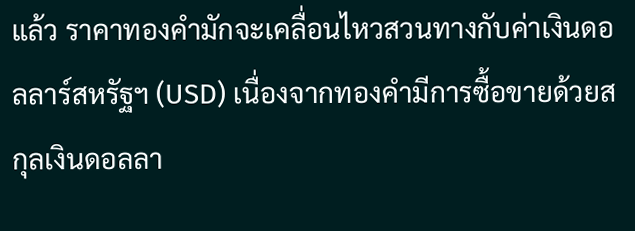แล้ว ราคาทองคำมักจะเคลื่อนไหวสวนทางกับค่าเงินดอลลาร์สหรัฐฯ (USD) เนื่องจากทองคำมีการซื้อขายด้วยสกุลเงินดอลลา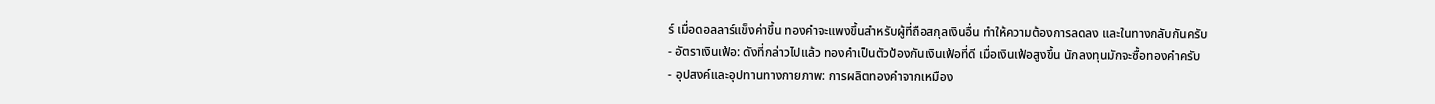ร์ เมื่อดอลลาร์แข็งค่าขึ้น ทองคำจะแพงขึ้นสำหรับผู้ที่ถือสกุลเงินอื่น ทำให้ความต้องการลดลง และในทางกลับกันครับ
- อัตราเงินเฟ้อ: ดังที่กล่าวไปแล้ว ทองคำเป็นตัวป้องกันเงินเฟ้อที่ดี เมื่อเงินเฟ้อสูงขึ้น นักลงทุนมักจะซื้อทองคำครับ
- อุปสงค์และอุปทานทางกายภาพ: การผลิตทองคำจากเหมือง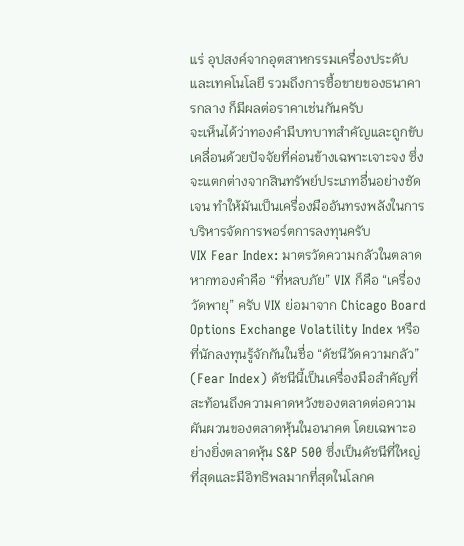แร่ อุปสงค์จากอุตสาหกรรมเครื่องประดับและเทคโนโลยี รวมถึงการซื้อขายของธนาคารกลาง ก็มีผลต่อราคาเช่นกันครับ
จะเห็นได้ว่าทองคำมีบทบาทสำคัญและถูกขับเคลื่อนด้วยปัจจัยที่ค่อนข้างเฉพาะเจาะจง ซึ่งจะแตกต่างจากสินทรัพย์ประเภทอื่นอย่างชัดเจน ทำให้มันเป็นเครื่องมืออันทรงพลังในการบริหารจัดการพอร์ตการลงทุนครับ
VIX Fear Index: มาตรวัดความกลัวในตลาด
หากทองคำคือ “ที่หลบภัย” VIX ก็คือ “เครื่องวัดพายุ” ครับ VIX ย่อมาจาก Chicago Board Options Exchange Volatility Index หรือที่นักลงทุนรู้จักกันในชื่อ “ดัชนีวัดความกลัว” (Fear Index) ดัชนีนี้เป็นเครื่องมือสำคัญที่สะท้อนถึงความคาดหวังของตลาดต่อความผันผวนของตลาดหุ้นในอนาคต โดยเฉพาะอย่างยิ่งตลาดหุ้น S&P 500 ซึ่งเป็นดัชนีที่ใหญ่ที่สุดและมีอิทธิพลมากที่สุดในโลกค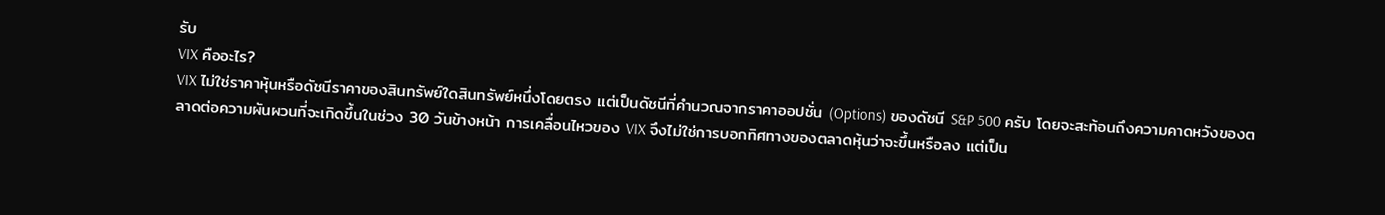รับ
VIX คืออะไร?
VIX ไม่ใช่ราคาหุ้นหรือดัชนีราคาของสินทรัพย์ใดสินทรัพย์หนึ่งโดยตรง แต่เป็นดัชนีที่คำนวณจากราคาออปชั่น (Options) ของดัชนี S&P 500 ครับ โดยจะสะท้อนถึงความคาดหวังของตลาดต่อความผันผวนที่จะเกิดขึ้นในช่วง 30 วันข้างหน้า การเคลื่อนไหวของ VIX จึงไม่ใช่การบอกทิศทางของตลาดหุ้นว่าจะขึ้นหรือลง แต่เป็น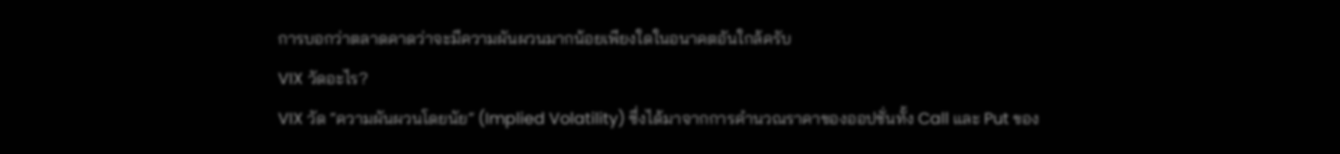การบอกว่าตลาดคาดว่าจะมีความผันผวนมากน้อยเพียงใดในอนาคตอันใกล้ครับ
VIX วัดอะไร?
VIX วัด “ความผันผวนโดยนัย” (Implied Volatility) ซึ่งได้มาจากการคำนวณราคาของออปชั่นทั้ง Call และ Put ของ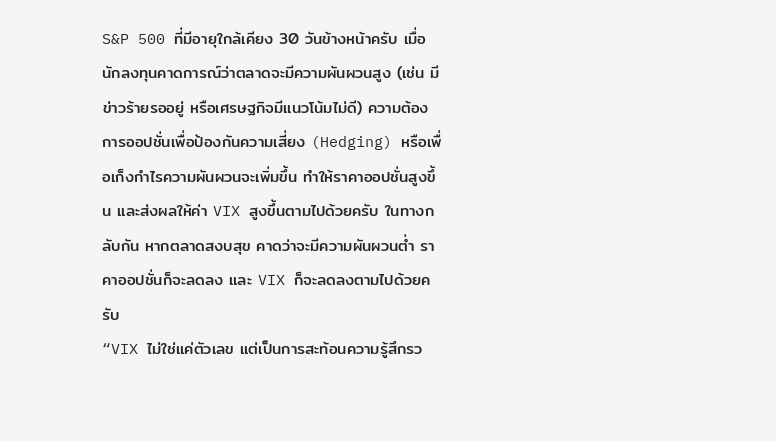S&P 500 ที่มีอายุใกล้เคียง 30 วันข้างหน้าครับ เมื่อนักลงทุนคาดการณ์ว่าตลาดจะมีความผันผวนสูง (เช่น มีข่าวร้ายรออยู่ หรือเศรษฐกิจมีแนวโน้มไม่ดี) ความต้องการออปชั่นเพื่อป้องกันความเสี่ยง (Hedging) หรือเพื่อเก็งกำไรความผันผวนจะเพิ่มขึ้น ทำให้ราคาออปชั่นสูงขึ้น และส่งผลให้ค่า VIX สูงขึ้นตามไปด้วยครับ ในทางกลับกัน หากตลาดสงบสุข คาดว่าจะมีความผันผวนต่ำ ราคาออปชั่นก็จะลดลง และ VIX ก็จะลดลงตามไปด้วยครับ
“VIX ไม่ใช่แค่ตัวเลข แต่เป็นการสะท้อนความรู้สึกรว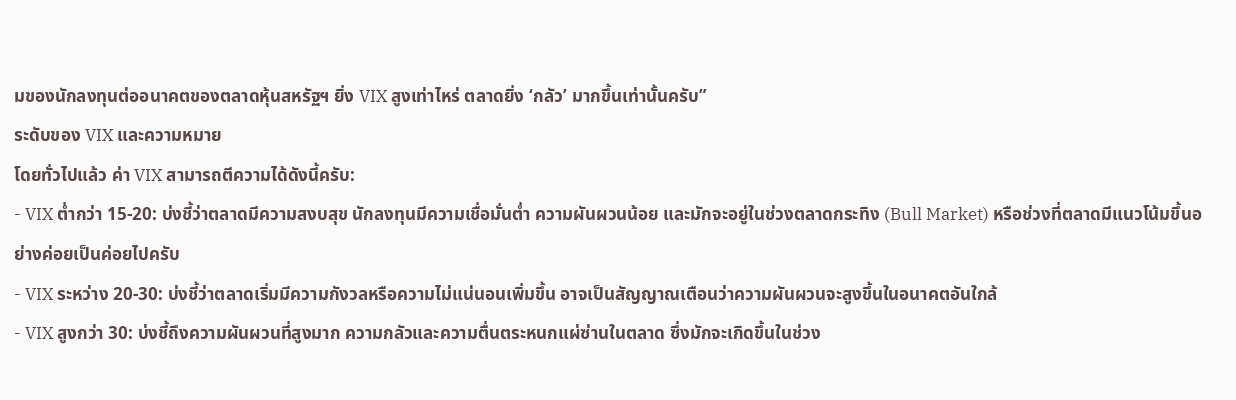มของนักลงทุนต่ออนาคตของตลาดหุ้นสหรัฐฯ ยิ่ง VIX สูงเท่าไหร่ ตลาดยิ่ง ‘กลัว’ มากขึ้นเท่านั้นครับ”
ระดับของ VIX และความหมาย
โดยทั่วไปแล้ว ค่า VIX สามารถตีความได้ดังนี้ครับ:
- VIX ต่ำกว่า 15-20: บ่งชี้ว่าตลาดมีความสงบสุข นักลงทุนมีความเชื่อมั่นต่ำ ความผันผวนน้อย และมักจะอยู่ในช่วงตลาดกระทิง (Bull Market) หรือช่วงที่ตลาดมีแนวโน้มขึ้นอย่างค่อยเป็นค่อยไปครับ
- VIX ระหว่าง 20-30: บ่งชี้ว่าตลาดเริ่มมีความกังวลหรือความไม่แน่นอนเพิ่มขึ้น อาจเป็นสัญญาณเตือนว่าความผันผวนจะสูงขึ้นในอนาคตอันใกล้
- VIX สูงกว่า 30: บ่งชี้ถึงความผันผวนที่สูงมาก ความกลัวและความตื่นตระหนกแผ่ซ่านในตลาด ซึ่งมักจะเกิดขึ้นในช่วง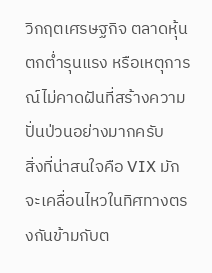วิกฤตเศรษฐกิจ ตลาดหุ้นตกต่ำรุนแรง หรือเหตุการณ์ไม่คาดฝันที่สร้างความปั่นป่วนอย่างมากครับ
สิ่งที่น่าสนใจคือ VIX มักจะเคลื่อนไหวในทิศทางตรงกันข้ามกับต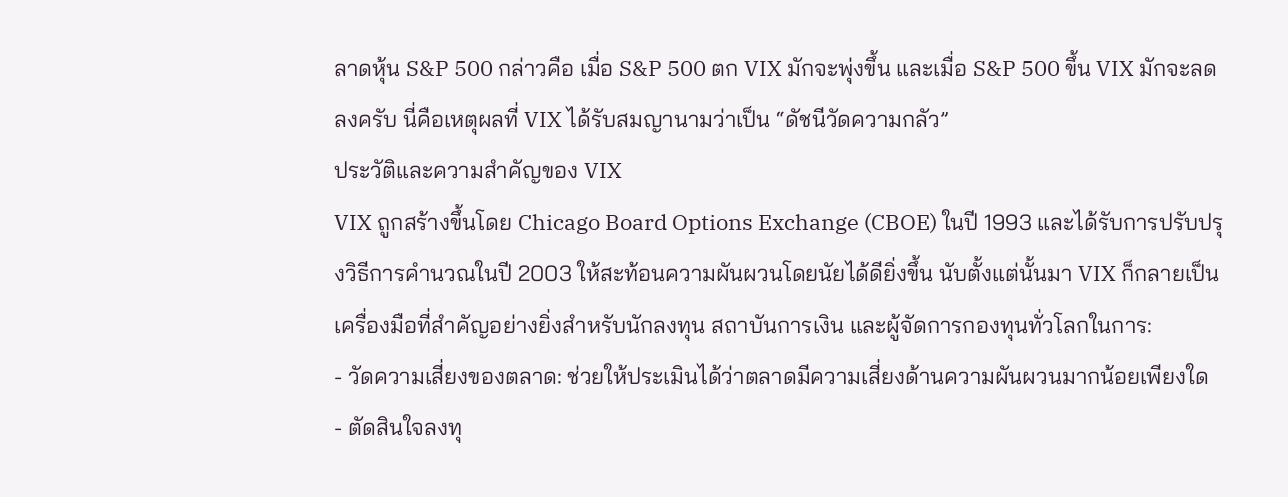ลาดหุ้น S&P 500 กล่าวคือ เมื่อ S&P 500 ตก VIX มักจะพุ่งขึ้น และเมื่อ S&P 500 ขึ้น VIX มักจะลดลงครับ นี่คือเหตุผลที่ VIX ได้รับสมญานามว่าเป็น “ดัชนีวัดความกลัว”
ประวัติและความสำคัญของ VIX
VIX ถูกสร้างขึ้นโดย Chicago Board Options Exchange (CBOE) ในปี 1993 และได้รับการปรับปรุงวิธีการคำนวณในปี 2003 ให้สะท้อนความผันผวนโดยนัยได้ดียิ่งขึ้น นับตั้งแต่นั้นมา VIX ก็กลายเป็นเครื่องมือที่สำคัญอย่างยิ่งสำหรับนักลงทุน สถาบันการเงิน และผู้จัดการกองทุนทั่วโลกในการ:
- วัดความเสี่ยงของตลาด: ช่วยให้ประเมินได้ว่าตลาดมีความเสี่ยงด้านความผันผวนมากน้อยเพียงใด
- ตัดสินใจลงทุ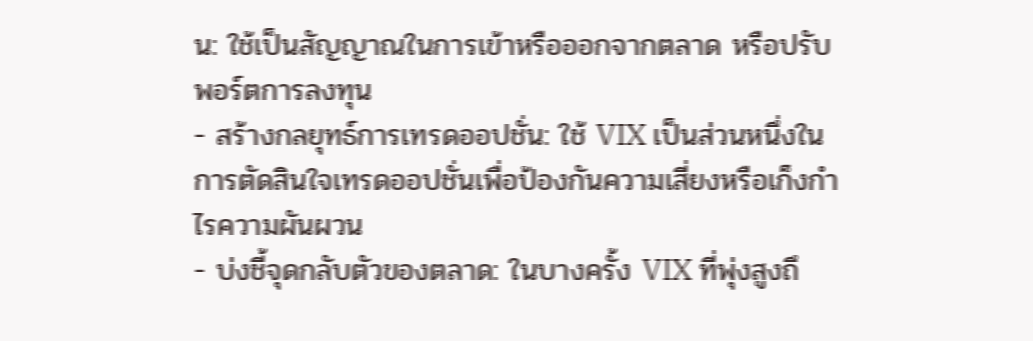น: ใช้เป็นสัญญาณในการเข้าหรือออกจากตลาด หรือปรับพอร์ตการลงทุน
- สร้างกลยุทธ์การเทรดออปชั่น: ใช้ VIX เป็นส่วนหนึ่งในการตัดสินใจเทรดออปชั่นเพื่อป้องกันความเสี่ยงหรือเก็งกำไรความผันผวน
- บ่งชี้จุดกลับตัวของตลาด: ในบางครั้ง VIX ที่พุ่งสูงถึ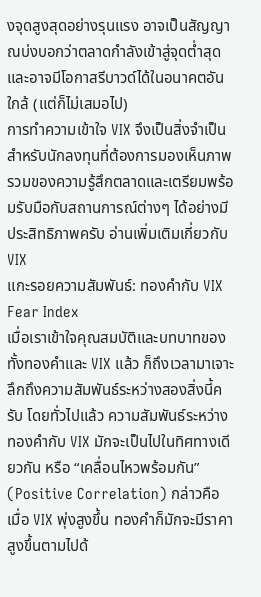งจุดสูงสุดอย่างรุนแรง อาจเป็นสัญญาณบ่งบอกว่าตลาดกำลังเข้าสู่จุดต่ำสุดและอาจมีโอกาสรีบาวด์ได้ในอนาคตอันใกล้ (แต่ก็ไม่เสมอไป)
การทำความเข้าใจ VIX จึงเป็นสิ่งจำเป็นสำหรับนักลงทุนที่ต้องการมองเห็นภาพรวมของความรู้สึกตลาดและเตรียมพร้อมรับมือกับสถานการณ์ต่างๆ ได้อย่างมีประสิทธิภาพครับ อ่านเพิ่มเติมเกี่ยวกับ VIX
แกะรอยความสัมพันธ์: ทองคำกับ VIX Fear Index
เมื่อเราเข้าใจคุณสมบัติและบทบาทของทั้งทองคำและ VIX แล้ว ก็ถึงเวลามาเจาะลึกถึงความสัมพันธ์ระหว่างสองสิ่งนี้ครับ โดยทั่วไปแล้ว ความสัมพันธ์ระหว่างทองคำกับ VIX มักจะเป็นไปในทิศทางเดียวกัน หรือ “เคลื่อนไหวพร้อมกัน” (Positive Correlation) กล่าวคือ เมื่อ VIX พุ่งสูงขึ้น ทองคำก็มักจะมีราคาสูงขึ้นตามไปด้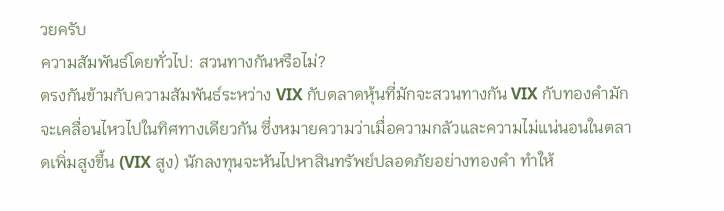วยครับ
ความสัมพันธ์โดยทั่วไป: สวนทางกันหรือไม่?
ตรงกันข้ามกับความสัมพันธ์ระหว่าง VIX กับตลาดหุ้นที่มักจะสวนทางกัน VIX กับทองคำมักจะเคลื่อนไหวไปในทิศทางเดียวกัน ซึ่งหมายความว่าเมื่อความกลัวและความไม่แน่นอนในตลาดเพิ่มสูงขึ้น (VIX สูง) นักลงทุนจะหันไปหาสินทรัพย์ปลอดภัยอย่างทองคำ ทำให้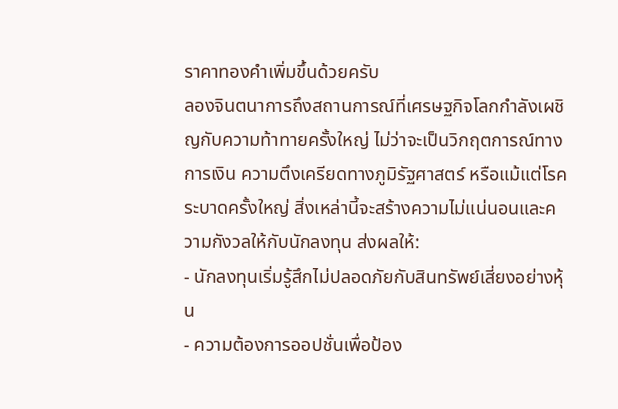ราคาทองคำเพิ่มขึ้นด้วยครับ
ลองจินตนาการถึงสถานการณ์ที่เศรษฐกิจโลกกำลังเผชิญกับความท้าทายครั้งใหญ่ ไม่ว่าจะเป็นวิกฤตการณ์ทางการเงิน ความตึงเครียดทางภูมิรัฐศาสตร์ หรือแม้แต่โรคระบาดครั้งใหญ่ สิ่งเหล่านี้จะสร้างความไม่แน่นอนและความกังวลให้กับนักลงทุน ส่งผลให้:
- นักลงทุนเริ่มรู้สึกไม่ปลอดภัยกับสินทรัพย์เสี่ยงอย่างหุ้น
- ความต้องการออปชั่นเพื่อป้อง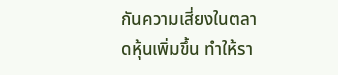กันความเสี่ยงในตลาดหุ้นเพิ่มขึ้น ทำให้รา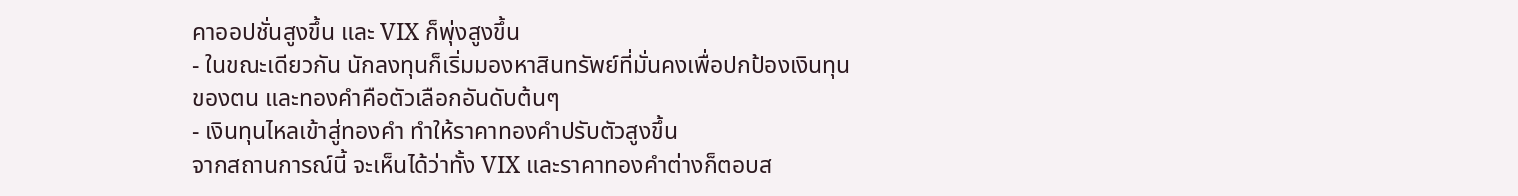คาออปชั่นสูงขึ้น และ VIX ก็พุ่งสูงขึ้น
- ในขณะเดียวกัน นักลงทุนก็เริ่มมองหาสินทรัพย์ที่มั่นคงเพื่อปกป้องเงินทุนของตน และทองคำคือตัวเลือกอันดับต้นๆ
- เงินทุนไหลเข้าสู่ทองคำ ทำให้ราคาทองคำปรับตัวสูงขึ้น
จากสถานการณ์นี้ จะเห็นได้ว่าทั้ง VIX และราคาทองคำต่างก็ตอบส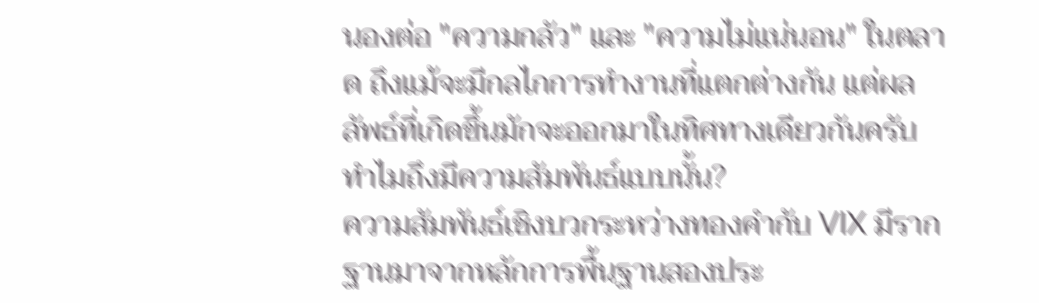นองต่อ "ความกลัว" และ "ความไม่แน่นอน" ในตลาด ถึงแม้จะมีกลไกการทำงานที่แตกต่างกัน แต่ผลลัพธ์ที่เกิดขึ้นมักจะออกมาในทิศทางเดียวกันครับ
ทำไมถึงมีความสัมพันธ์แบบนั้น?
ความสัมพันธ์เชิงบวกระหว่างทองคำกับ VIX มีรากฐานมาจากหลักการพื้นฐานสองประ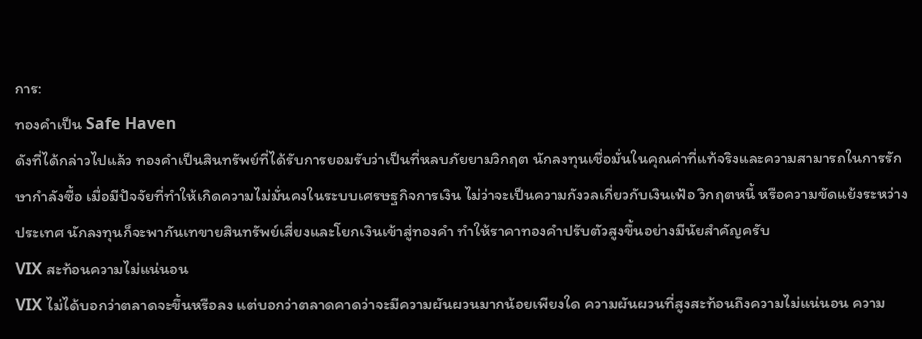การ:
ทองคำเป็น Safe Haven
ดังที่ได้กล่าวไปแล้ว ทองคำเป็นสินทรัพย์ที่ได้รับการยอมรับว่าเป็นที่หลบภัยยามวิกฤต นักลงทุนเชื่อมั่นในคุณค่าที่แท้จริงและความสามารถในการรักษากำลังซื้อ เมื่อมีปัจจัยที่ทำให้เกิดความไม่มั่นคงในระบบเศรษฐกิจการเงิน ไม่ว่าจะเป็นความกังวลเกี่ยวกับเงินเฟ้อ วิกฤตหนี้ หรือความขัดแย้งระหว่างประเทศ นักลงทุนก็จะพากันเทขายสินทรัพย์เสี่ยงและโยกเงินเข้าสู่ทองคำ ทำให้ราคาทองคำปรับตัวสูงขึ้นอย่างมีนัยสำคัญครับ
VIX สะท้อนความไม่แน่นอน
VIX ไม่ได้บอกว่าตลาดจะขึ้นหรือลง แต่บอกว่าตลาดคาดว่าจะมีความผันผวนมากน้อยเพียงใด ความผันผวนที่สูงสะท้อนถึงความไม่แน่นอน ความ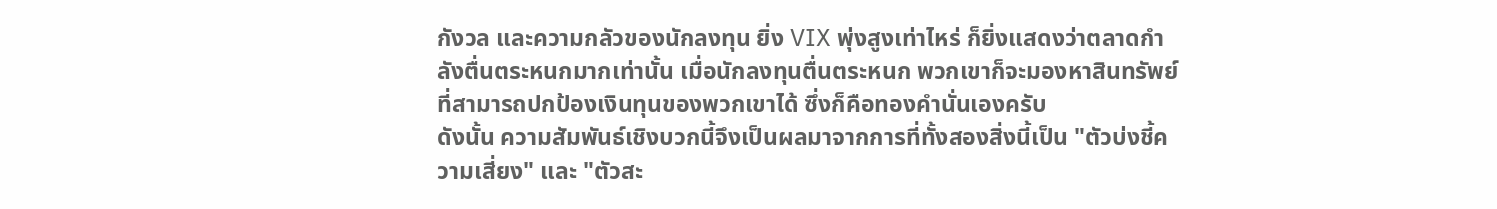กังวล และความกลัวของนักลงทุน ยิ่ง VIX พุ่งสูงเท่าไหร่ ก็ยิ่งแสดงว่าตลาดกำลังตื่นตระหนกมากเท่านั้น เมื่อนักลงทุนตื่นตระหนก พวกเขาก็จะมองหาสินทรัพย์ที่สามารถปกป้องเงินทุนของพวกเขาได้ ซึ่งก็คือทองคำนั่นเองครับ
ดังนั้น ความสัมพันธ์เชิงบวกนี้จึงเป็นผลมาจากการที่ทั้งสองสิ่งนี้เป็น "ตัวบ่งชี้ความเสี่ยง" และ "ตัวสะ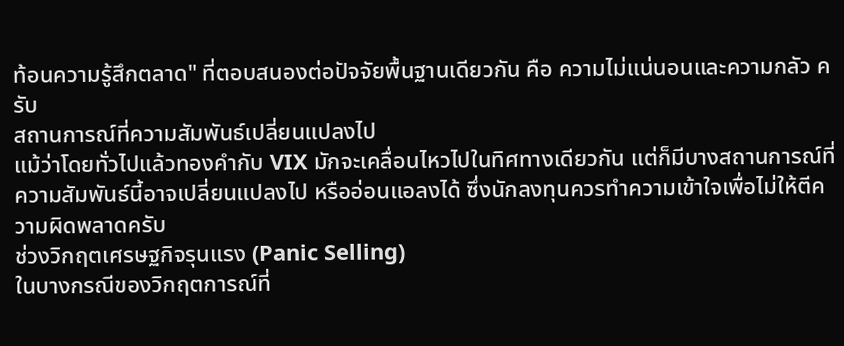ท้อนความรู้สึกตลาด" ที่ตอบสนองต่อปัจจัยพื้นฐานเดียวกัน คือ ความไม่แน่นอนและความกลัว ครับ
สถานการณ์ที่ความสัมพันธ์เปลี่ยนแปลงไป
แม้ว่าโดยทั่วไปแล้วทองคำกับ VIX มักจะเคลื่อนไหวไปในทิศทางเดียวกัน แต่ก็มีบางสถานการณ์ที่ความสัมพันธ์นี้อาจเปลี่ยนแปลงไป หรืออ่อนแอลงได้ ซึ่งนักลงทุนควรทำความเข้าใจเพื่อไม่ให้ตีความผิดพลาดครับ
ช่วงวิกฤตเศรษฐกิจรุนแรง (Panic Selling)
ในบางกรณีของวิกฤตการณ์ที่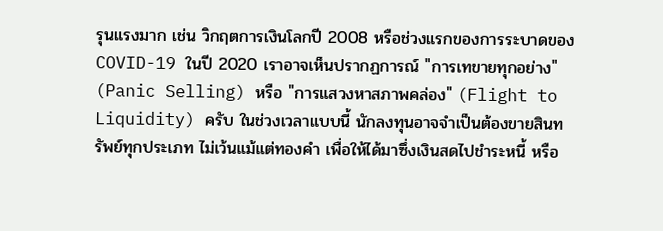รุนแรงมาก เช่น วิกฤตการเงินโลกปี 2008 หรือช่วงแรกของการระบาดของ COVID-19 ในปี 2020 เราอาจเห็นปรากฏการณ์ "การเทขายทุกอย่าง" (Panic Selling) หรือ "การแสวงหาสภาพคล่อง" (Flight to Liquidity) ครับ ในช่วงเวลาแบบนี้ นักลงทุนอาจจำเป็นต้องขายสินทรัพย์ทุกประเภท ไม่เว้นแม้แต่ทองคำ เพื่อให้ได้มาซึ่งเงินสดไปชำระหนี้ หรือ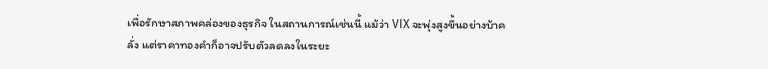เพื่อรักษาสภาพคล่องของธุรกิจ ในสถานการณ์เช่นนี้ แม้ว่า VIX จะพุ่งสูงขึ้นอย่างบ้าคลั่ง แต่ราคาทองคำก็อาจปรับตัวลดลงในระยะ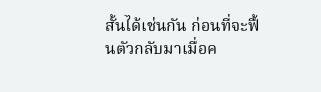สั้นได้เช่นกัน ก่อนที่จะฟื้นตัวกลับมาเมื่อค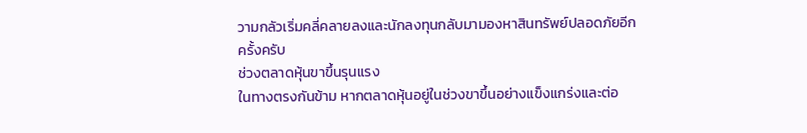วามกลัวเริ่มคลี่คลายลงและนักลงทุนกลับมามองหาสินทรัพย์ปลอดภัยอีกครั้งครับ
ช่วงตลาดหุ้นขาขึ้นรุนแรง
ในทางตรงกันข้าม หากตลาดหุ้นอยู่ในช่วงขาขึ้นอย่างแข็งแกร่งและต่อ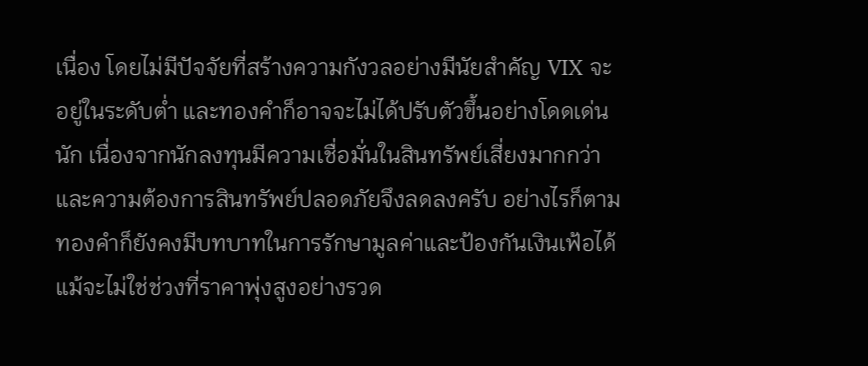เนื่อง โดยไม่มีปัจจัยที่สร้างความกังวลอย่างมีนัยสำคัญ VIX จะอยู่ในระดับต่ำ และทองคำก็อาจจะไม่ได้ปรับตัวขึ้นอย่างโดดเด่นนัก เนื่องจากนักลงทุนมีความเชื่อมั่นในสินทรัพย์เสี่ยงมากกว่า และความต้องการสินทรัพย์ปลอดภัยจึงลดลงครับ อย่างไรก็ตาม ทองคำก็ยังคงมีบทบาทในการรักษามูลค่าและป้องกันเงินเฟ้อได้ แม้จะไม่ใช่ช่วงที่ราคาพุ่งสูงอย่างรวด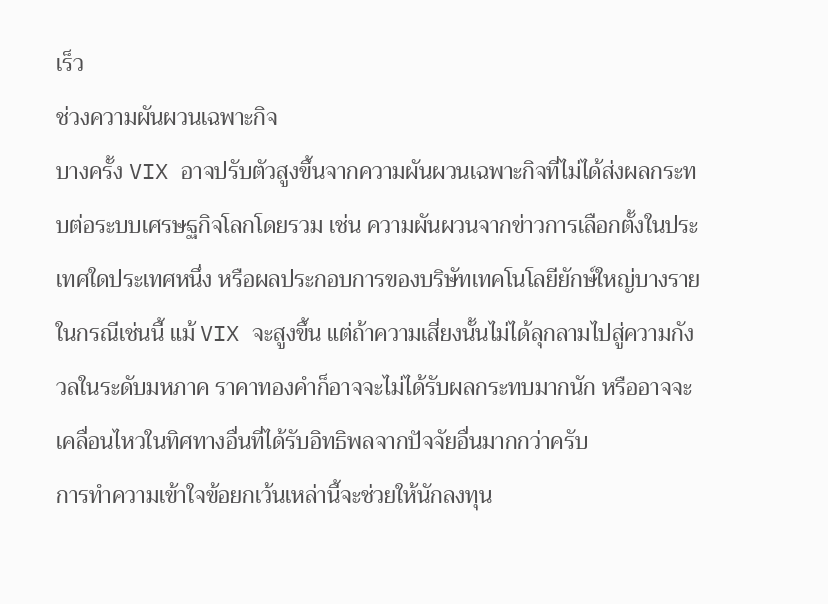เร็ว
ช่วงความผันผวนเฉพาะกิจ
บางครั้ง VIX อาจปรับตัวสูงขึ้นจากความผันผวนเฉพาะกิจที่ไม่ได้ส่งผลกระทบต่อระบบเศรษฐกิจโลกโดยรวม เช่น ความผันผวนจากข่าวการเลือกตั้งในประเทศใดประเทศหนึ่ง หรือผลประกอบการของบริษัทเทคโนโลยียักษ์ใหญ่บางราย ในกรณีเช่นนี้ แม้ VIX จะสูงขึ้น แต่ถ้าความเสี่ยงนั้นไม่ได้ลุกลามไปสู่ความกังวลในระดับมหภาค ราคาทองคำก็อาจจะไม่ได้รับผลกระทบมากนัก หรืออาจจะเคลื่อนไหวในทิศทางอื่นที่ได้รับอิทธิพลจากปัจจัยอื่นมากกว่าครับ
การทำความเข้าใจข้อยกเว้นเหล่านี้จะช่วยให้นักลงทุน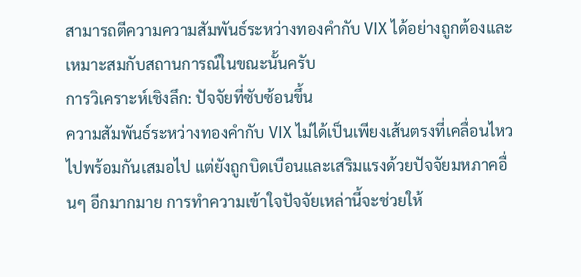สามารถตีความความสัมพันธ์ระหว่างทองคำกับ VIX ได้อย่างถูกต้องและเหมาะสมกับสถานการณ์ในขณะนั้นครับ
การวิเคราะห์เชิงลึก: ปัจจัยที่ซับซ้อนขึ้น
ความสัมพันธ์ระหว่างทองคำกับ VIX ไม่ได้เป็นเพียงเส้นตรงที่เคลื่อนไหวไปพร้อมกันเสมอไป แต่ยังถูกบิดเบือนและเสริมแรงด้วยปัจจัยมหภาคอื่นๆ อีกมากมาย การทำความเข้าใจปัจจัยเหล่านี้จะช่วยให้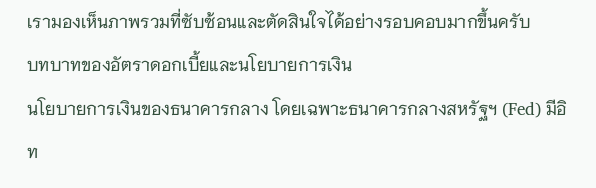เรามองเห็นภาพรวมที่ซับซ้อนและตัดสินใจได้อย่างรอบคอบมากขึ้นครับ
บทบาทของอัตราดอกเบี้ยและนโยบายการเงิน
นโยบายการเงินของธนาคารกลาง โดยเฉพาะธนาคารกลางสหรัฐฯ (Fed) มีอิท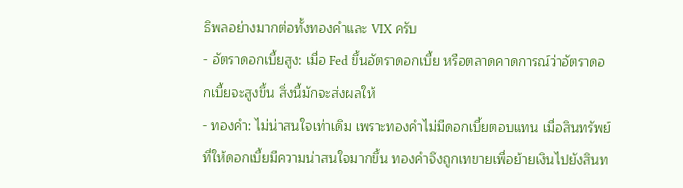ธิพลอย่างมากต่อทั้งทองคำและ VIX ครับ
- อัตราดอกเบี้ยสูง: เมื่อ Fed ขึ้นอัตราดอกเบี้ย หรือตลาดคาดการณ์ว่าอัตราดอกเบี้ยจะสูงขึ้น สิ่งนี้มักจะส่งผลให้
- ทองคำ: ไม่น่าสนใจเท่าเดิม เพราะทองคำไม่มีดอกเบี้ยตอบแทน เมื่อสินทรัพย์ที่ให้ดอกเบี้ยมีความน่าสนใจมากขึ้น ทองคำจึงถูกเทขายเพื่อย้ายเงินไปยังสินท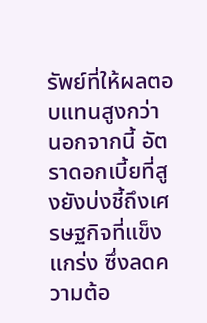รัพย์ที่ให้ผลตอบแทนสูงกว่า นอกจากนี้ อัตราดอกเบี้ยที่สูงยังบ่งชี้ถึงเศรษฐกิจที่แข็งแกร่ง ซึ่งลดความต้อ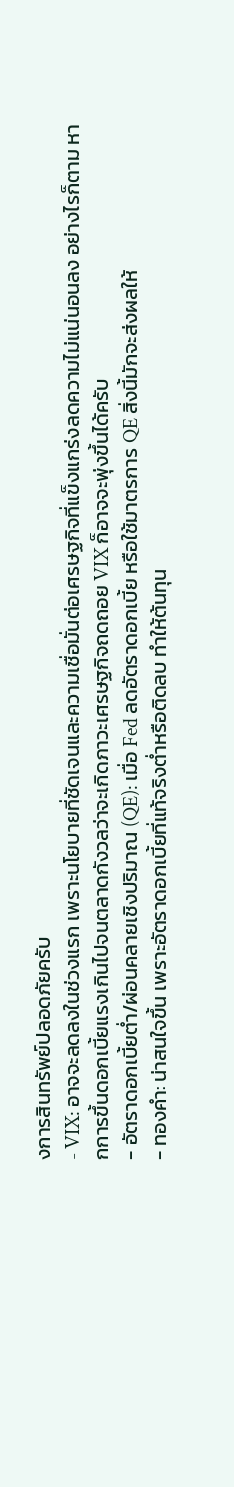งการสินทรัพย์ปลอดภัยครับ
- VIX: อาจจะลดลงในช่วงแรก เพราะนโยบายที่ชัดเจนและความเชื่อมั่นต่อเศรษฐกิจที่แข็งแกร่งลดความไม่แน่นอนลง อย่างไรก็ตาม หากการขึ้นดอกเบี้ยแรงเกินไปจนตลาดกังวลว่าจะเกิดภาวะเศรษฐกิจถดถอย VIX ก็อาจจะพุ่งขึ้นได้ครับ
- อัตราดอกเบี้ยต่ำ/ผ่อนคลายเชิงปริมาณ (QE): เมื่อ Fed ลดอัตราดอกเบี้ย หรือใช้มาตรการ QE สิ่งนี้มักจะส่งผลให้
- ทองคำ: น่าสนใจขึ้น เพราะอัตราดอกเบี้ยที่แท้จริงต่ำหรือติดลบ ทำให้ต้นทุน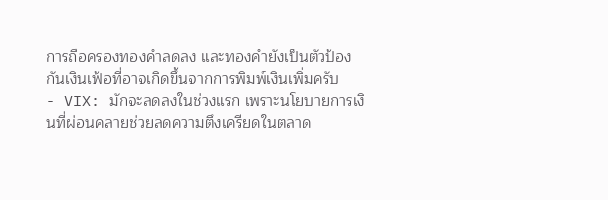การถือครองทองคำลดลง และทองคำยังเป็นตัวป้องกันเงินเฟ้อที่อาจเกิดขึ้นจากการพิมพ์เงินเพิ่มครับ
- VIX: มักจะลดลงในช่วงแรก เพราะนโยบายการเงินที่ผ่อนคลายช่วยลดความตึงเครียดในตลาด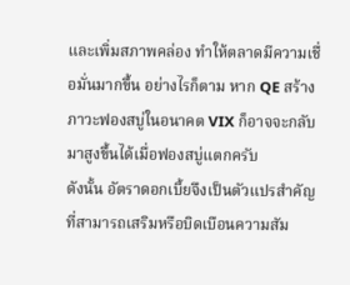และเพิ่มสภาพคล่อง ทำให้ตลาดมีความเชื่อมั่นมากขึ้น อย่างไรก็ตาม หาก QE สร้างภาวะฟองสบู่ในอนาคต VIX ก็อาจจะกลับมาสูงขึ้นได้เมื่อฟองสบู่แตกครับ
ดังนั้น อัตราดอกเบี้ยจึงเป็นตัวแปรสำคัญที่สามารถเสริมหรือบิดเบือนความสัม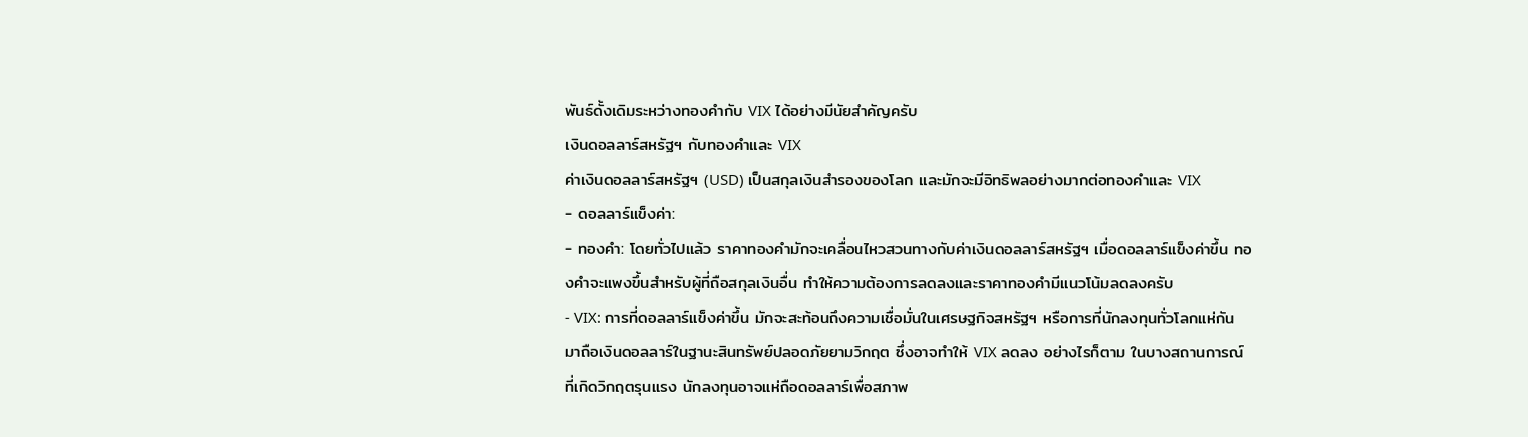พันธ์ดั้งเดิมระหว่างทองคำกับ VIX ได้อย่างมีนัยสำคัญครับ
เงินดอลลาร์สหรัฐฯ กับทองคำและ VIX
ค่าเงินดอลลาร์สหรัฐฯ (USD) เป็นสกุลเงินสำรองของโลก และมักจะมีอิทธิพลอย่างมากต่อทองคำและ VIX
- ดอลลาร์แข็งค่า:
- ทองคำ: โดยทั่วไปแล้ว ราคาทองคำมักจะเคลื่อนไหวสวนทางกับค่าเงินดอลลาร์สหรัฐฯ เมื่อดอลลาร์แข็งค่าขึ้น ทองคำจะแพงขึ้นสำหรับผู้ที่ถือสกุลเงินอื่น ทำให้ความต้องการลดลงและราคาทองคำมีแนวโน้มลดลงครับ
- VIX: การที่ดอลลาร์แข็งค่าขึ้น มักจะสะท้อนถึงความเชื่อมั่นในเศรษฐกิจสหรัฐฯ หรือการที่นักลงทุนทั่วโลกแห่กันมาถือเงินดอลลาร์ในฐานะสินทรัพย์ปลอดภัยยามวิกฤต ซึ่งอาจทำให้ VIX ลดลง อย่างไรก็ตาม ในบางสถานการณ์ที่เกิดวิกฤตรุนแรง นักลงทุนอาจแห่ถือดอลลาร์เพื่อสภาพ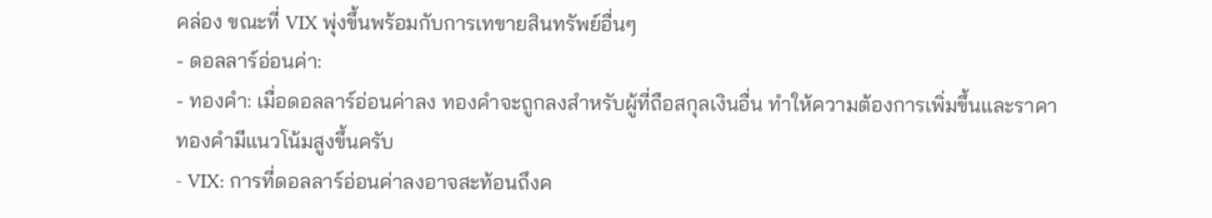คล่อง ขณะที่ VIX พุ่งขึ้นพร้อมกับการเทขายสินทรัพย์อื่นๆ
- ดอลลาร์อ่อนค่า:
- ทองคำ: เมื่อดอลลาร์อ่อนค่าลง ทองคำจะถูกลงสำหรับผู้ที่ถือสกุลเงินอื่น ทำให้ความต้องการเพิ่มขึ้นและราคาทองคำมีแนวโน้มสูงขึ้นครับ
- VIX: การที่ดอลลาร์อ่อนค่าลงอาจสะท้อนถึงค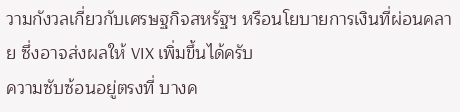วามกังวลเกี่ยวกับเศรษฐกิจสหรัฐฯ หรือนโยบายการเงินที่ผ่อนคลาย ซึ่งอาจส่งผลให้ VIX เพิ่มขึ้นได้ครับ
ความซับซ้อนอยู่ตรงที่ บางค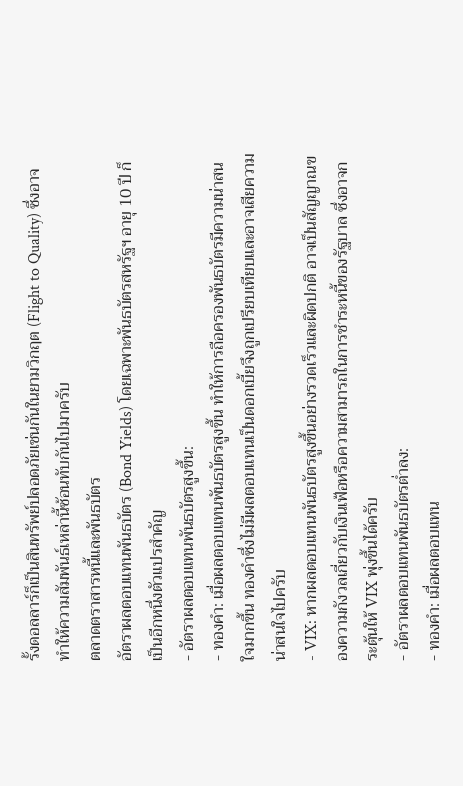รั้งดอลลาร์ก็เป็นสินทรัพย์ปลอดภัยเช่นกันในยามวิกฤต (Flight to Quality) ซึ่งอาจทำให้ความสัมพันธ์เหล่านี้ซ้อนทับกันไปมาครับ
ตลาดตราสารหนี้และพันธบัตร
อัตราผลตอบแทนพันธบัตร (Bond Yields) โดยเฉพาะพันธบัตรสหรัฐฯ อายุ 10 ปี ก็เป็นอีกหนึ่งตัวแปรสำคัญ
- อัตราผลตอบแทนพันธบัตรสูงขึ้น:
- ทองคำ: เมื่อผลตอบแทนพันธบัตรสูงขึ้น ทำให้การถือครองพันธบัตรมีความน่าสนใจมากขึ้น ทองคำซึ่งไม่มีผลตอบแทนเป็นดอกเบี้ยจึงถูกเปรียบเทียบและอาจเสียความน่าสนใจไปครับ
- VIX: หากผลตอบแทนพันธบัตรสูงขึ้นอย่างรวดเร็วและผิดปกติ อาจเป็นสัญญาณของความกังวลเกี่ยวกับเงินเฟ้อหรือความสามารถในการชำระหนี้ของรัฐบาล ซึ่งอาจกระตุ้นให้ VIX พุ่งขึ้นได้ครับ
- อัตราผลตอบแทนพันธบัตรต่ำลง:
- ทองคำ: เมื่อผลตอบแทน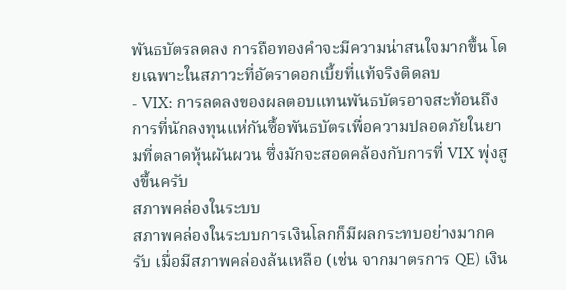พันธบัตรลดลง การถือทองคำจะมีความน่าสนใจมากขึ้น โดยเฉพาะในสภาวะที่อัตราดอกเบี้ยที่แท้จริงติดลบ
- VIX: การลดลงของผลตอบแทนพันธบัตรอาจสะท้อนถึงการที่นักลงทุนแห่กันซื้อพันธบัตรเพื่อความปลอดภัยในยามที่ตลาดหุ้นผันผวน ซึ่งมักจะสอดคล้องกับการที่ VIX พุ่งสูงขึ้นครับ
สภาพคล่องในระบบ
สภาพคล่องในระบบการเงินโลกก็มีผลกระทบอย่างมากครับ เมื่อมีสภาพคล่องล้นเหลือ (เช่น จากมาตรการ QE) เงิน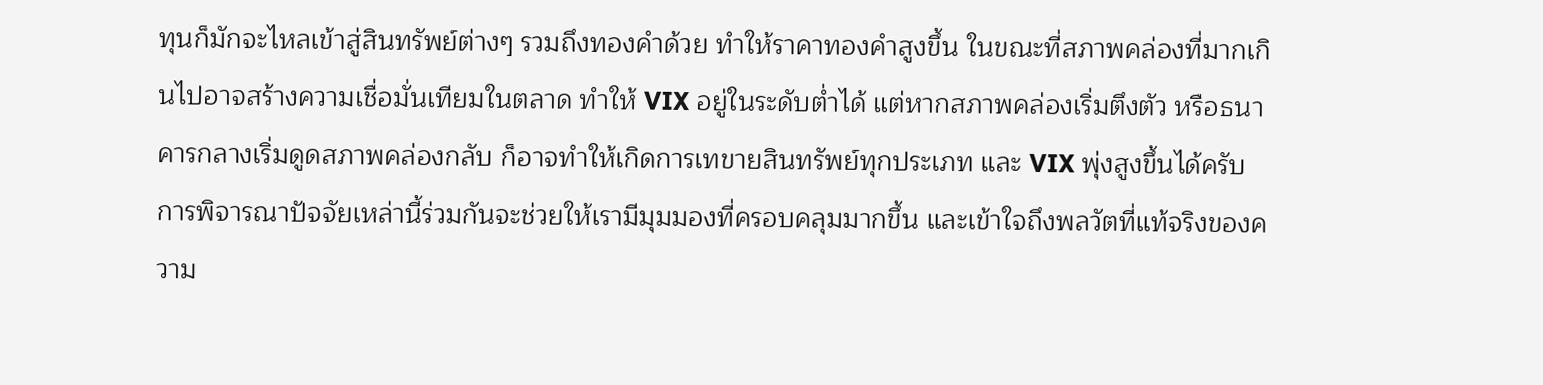ทุนก็มักจะไหลเข้าสู่สินทรัพย์ต่างๆ รวมถึงทองคำด้วย ทำให้ราคาทองคำสูงขึ้น ในขณะที่สภาพคล่องที่มากเกินไปอาจสร้างความเชื่อมั่นเทียมในตลาด ทำให้ VIX อยู่ในระดับต่ำได้ แต่หากสภาพคล่องเริ่มตึงตัว หรือธนาคารกลางเริ่มดูดสภาพคล่องกลับ ก็อาจทำให้เกิดการเทขายสินทรัพย์ทุกประเภท และ VIX พุ่งสูงขึ้นได้ครับ
การพิจารณาปัจจัยเหล่านี้ร่วมกันจะช่วยให้เรามีมุมมองที่ครอบคลุมมากขึ้น และเข้าใจถึงพลวัตที่แท้จริงของความ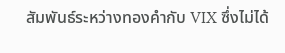สัมพันธ์ระหว่างทองคำกับ VIX ซึ่งไม่ได้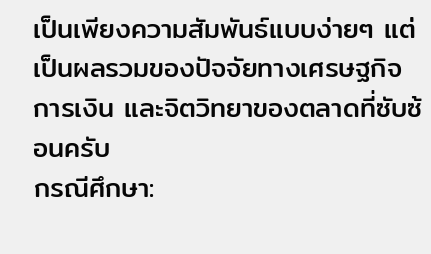เป็นเพียงความสัมพันธ์แบบง่ายๆ แต่เป็นผลรวมของปัจจัยทางเศรษฐกิจ การเงิน และจิตวิทยาของตลาดที่ซับซ้อนครับ
กรณีศึกษา: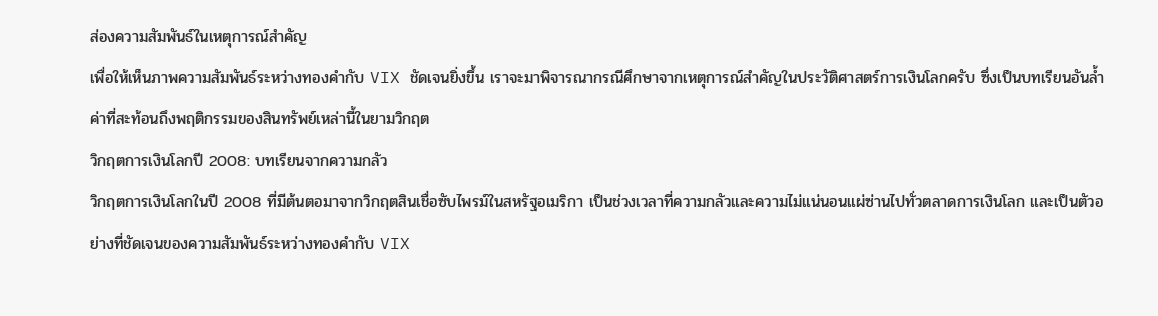ส่องความสัมพันธ์ในเหตุการณ์สำคัญ
เพื่อให้เห็นภาพความสัมพันธ์ระหว่างทองคำกับ VIX ชัดเจนยิ่งขึ้น เราจะมาพิจารณากรณีศึกษาจากเหตุการณ์สำคัญในประวัติศาสตร์การเงินโลกครับ ซึ่งเป็นบทเรียนอันล้ำค่าที่สะท้อนถึงพฤติกรรมของสินทรัพย์เหล่านี้ในยามวิกฤต
วิกฤตการเงินโลกปี 2008: บทเรียนจากความกลัว
วิกฤตการเงินโลกในปี 2008 ที่มีต้นตอมาจากวิกฤตสินเชื่อซับไพรม์ในสหรัฐอเมริกา เป็นช่วงเวลาที่ความกลัวและความไม่แน่นอนแผ่ซ่านไปทั่วตลาดการเงินโลก และเป็นตัวอย่างที่ชัดเจนของความสัมพันธ์ระหว่างทองคำกับ VIX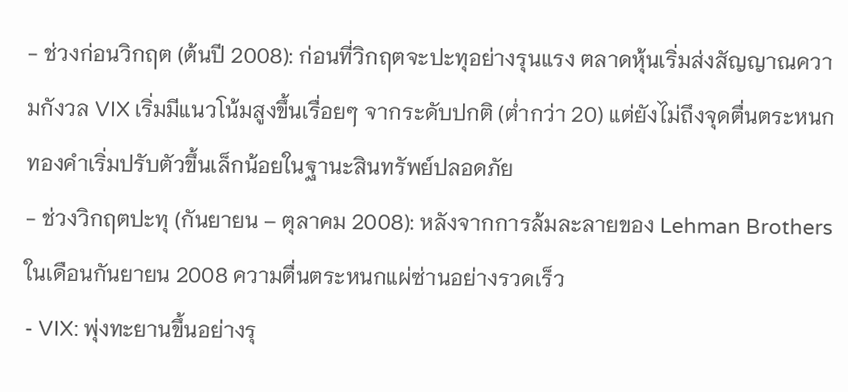- ช่วงก่อนวิกฤต (ต้นปี 2008): ก่อนที่วิกฤตจะปะทุอย่างรุนแรง ตลาดหุ้นเริ่มส่งสัญญาณความกังวล VIX เริ่มมีแนวโน้มสูงขึ้นเรื่อยๆ จากระดับปกติ (ต่ำกว่า 20) แต่ยังไม่ถึงจุดตื่นตระหนก ทองคำเริ่มปรับตัวขึ้นเล็กน้อยในฐานะสินทรัพย์ปลอดภัย
- ช่วงวิกฤตปะทุ (กันยายน – ตุลาคม 2008): หลังจากการล้มละลายของ Lehman Brothers ในเดือนกันยายน 2008 ความตื่นตระหนกแผ่ซ่านอย่างรวดเร็ว
- VIX: พุ่งทะยานขึ้นอย่างรุ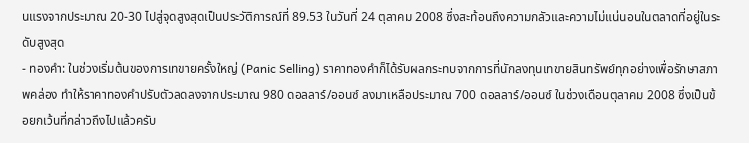นแรงจากประมาณ 20-30 ไปสู่จุดสูงสุดเป็นประวัติการณ์ที่ 89.53 ในวันที่ 24 ตุลาคม 2008 ซึ่งสะท้อนถึงความกลัวและความไม่แน่นอนในตลาดที่อยู่ในระดับสูงสุด
- ทองคำ: ในช่วงเริ่มต้นของการเทขายครั้งใหญ่ (Panic Selling) ราคาทองคำก็ได้รับผลกระทบจากการที่นักลงทุนเทขายสินทรัพย์ทุกอย่างเพื่อรักษาสภาพคล่อง ทำให้ราคาทองคำปรับตัวลดลงจากประมาณ 980 ดอลลาร์/ออนซ์ ลงมาเหลือประมาณ 700 ดอลลาร์/ออนซ์ ในช่วงเดือนตุลาคม 2008 ซึ่งเป็นข้อยกเว้นที่กล่าวถึงไปแล้วครับ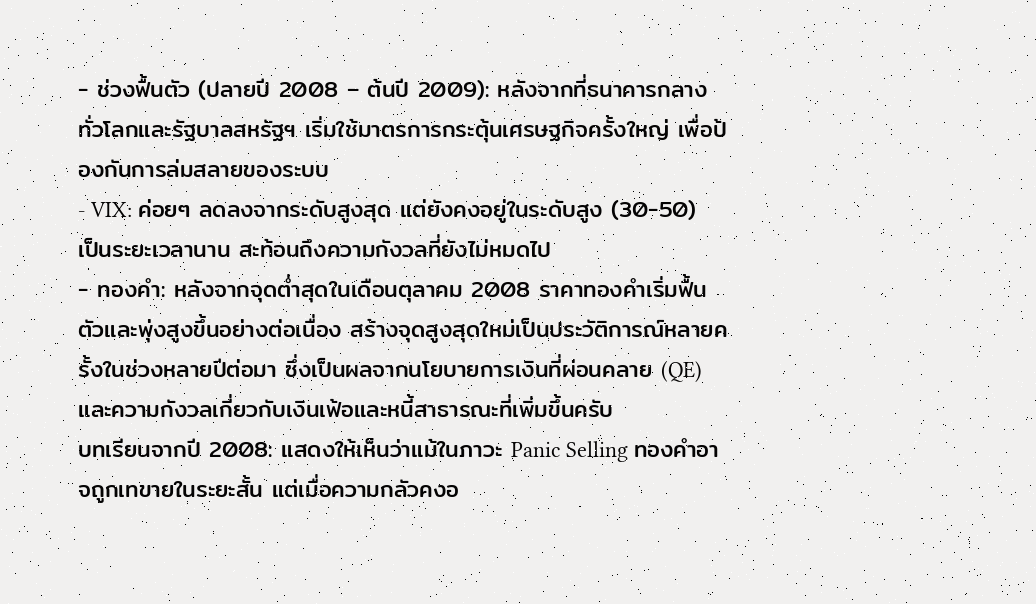- ช่วงฟื้นตัว (ปลายปี 2008 – ต้นปี 2009): หลังจากที่ธนาคารกลางทั่วโลกและรัฐบาลสหรัฐฯ เริ่มใช้มาตรการกระตุ้นเศรษฐกิจครั้งใหญ่ เพื่อป้องกันการล่มสลายของระบบ
- VIX: ค่อยๆ ลดลงจากระดับสูงสุด แต่ยังคงอยู่ในระดับสูง (30-50) เป็นระยะเวลานาน สะท้อนถึงความกังวลที่ยังไม่หมดไป
- ทองคำ: หลังจากจุดต่ำสุดในเดือนตุลาคม 2008 ราคาทองคำเริ่มฟื้นตัวและพุ่งสูงขึ้นอย่างต่อเนื่อง สร้างจุดสูงสุดใหม่เป็นประวัติการณ์หลายครั้งในช่วงหลายปีต่อมา ซึ่งเป็นผลจากนโยบายการเงินที่ผ่อนคลาย (QE) และความกังวลเกี่ยวกับเงินเฟ้อและหนี้สาธารณะที่เพิ่มขึ้นครับ
บทเรียนจากปี 2008: แสดงให้เห็นว่าแม้ในภาวะ Panic Selling ทองคำอาจถูกเทขายในระยะสั้น แต่เมื่อความกลัวคงอ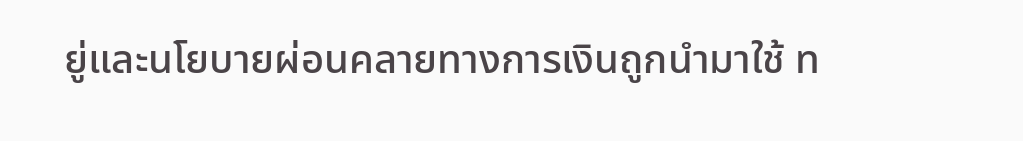ยู่และนโยบายผ่อนคลายทางการเงินถูกนำมาใช้ ท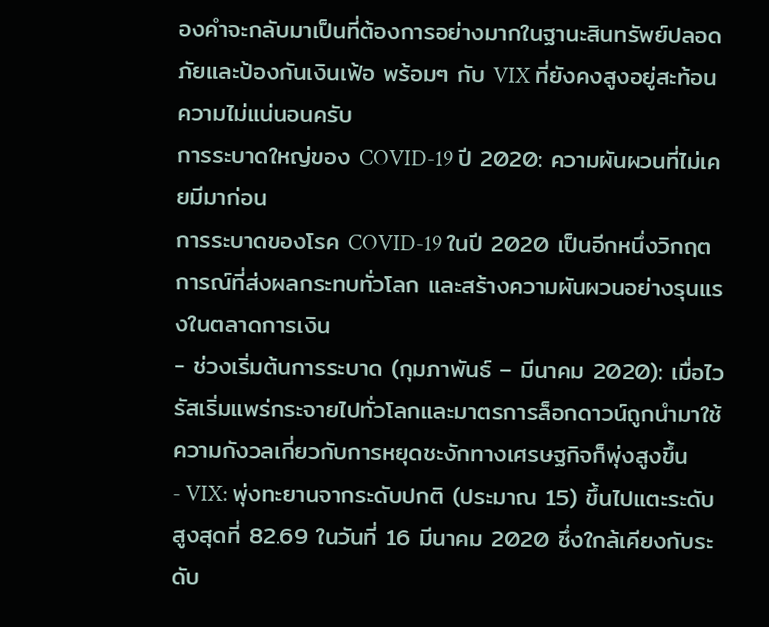องคำจะกลับมาเป็นที่ต้องการอย่างมากในฐานะสินทรัพย์ปลอดภัยและป้องกันเงินเฟ้อ พร้อมๆ กับ VIX ที่ยังคงสูงอยู่สะท้อนความไม่แน่นอนครับ
การระบาดใหญ่ของ COVID-19 ปี 2020: ความผันผวนที่ไม่เคยมีมาก่อน
การระบาดของโรค COVID-19 ในปี 2020 เป็นอีกหนึ่งวิกฤตการณ์ที่ส่งผลกระทบทั่วโลก และสร้างความผันผวนอย่างรุนแรงในตลาดการเงิน
- ช่วงเริ่มต้นการระบาด (กุมภาพันธ์ – มีนาคม 2020): เมื่อไวรัสเริ่มแพร่กระจายไปทั่วโลกและมาตรการล็อกดาวน์ถูกนำมาใช้ ความกังวลเกี่ยวกับการหยุดชะงักทางเศรษฐกิจก็พุ่งสูงขึ้น
- VIX: พุ่งทะยานจากระดับปกติ (ประมาณ 15) ขึ้นไปแตะระดับสูงสุดที่ 82.69 ในวันที่ 16 มีนาคม 2020 ซึ่งใกล้เคียงกับระดับ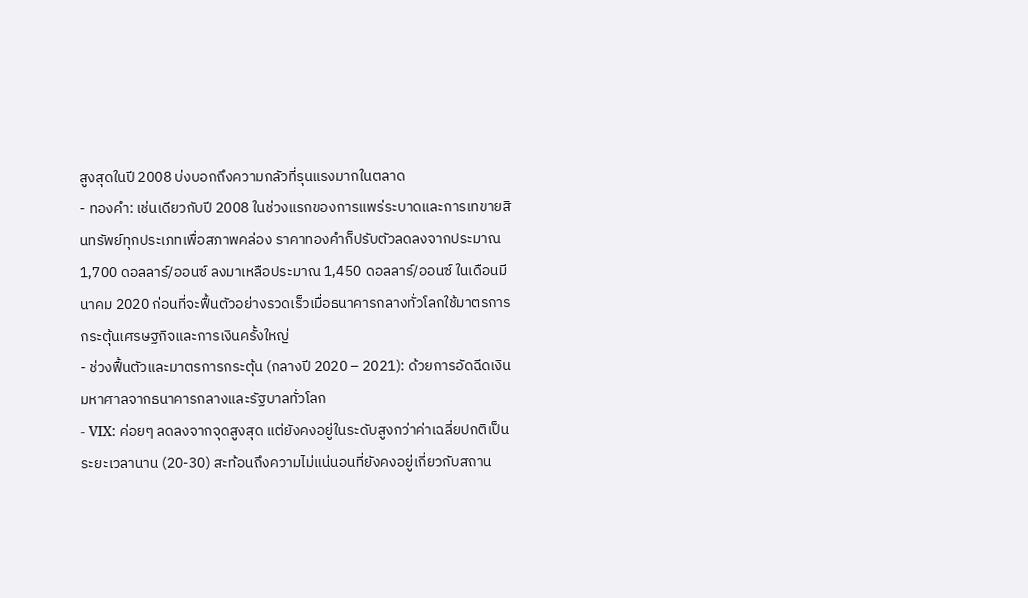สูงสุดในปี 2008 บ่งบอกถึงความกลัวที่รุนแรงมากในตลาด
- ทองคำ: เช่นเดียวกับปี 2008 ในช่วงแรกของการแพร่ระบาดและการเทขายสินทรัพย์ทุกประเภทเพื่อสภาพคล่อง ราคาทองคำก็ปรับตัวลดลงจากประมาณ 1,700 ดอลลาร์/ออนซ์ ลงมาเหลือประมาณ 1,450 ดอลลาร์/ออนซ์ ในเดือนมีนาคม 2020 ก่อนที่จะฟื้นตัวอย่างรวดเร็วเมื่อธนาคารกลางทั่วโลกใช้มาตรการกระตุ้นเศรษฐกิจและการเงินครั้งใหญ่
- ช่วงฟื้นตัวและมาตรการกระตุ้น (กลางปี 2020 – 2021): ด้วยการอัดฉีดเงินมหาศาลจากธนาคารกลางและรัฐบาลทั่วโลก
- VIX: ค่อยๆ ลดลงจากจุดสูงสุด แต่ยังคงอยู่ในระดับสูงกว่าค่าเฉลี่ยปกติเป็นระยะเวลานาน (20-30) สะท้อนถึงความไม่แน่นอนที่ยังคงอยู่เกี่ยวกับสถาน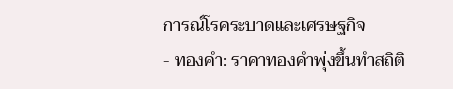การณ์โรคระบาดและเศรษฐกิจ
- ทองคำ: ราคาทองคำพุ่งขึ้นทำสถิติ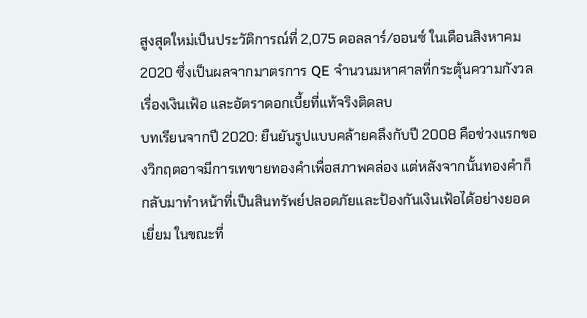สูงสุดใหม่เป็นประวัติการณ์ที่ 2,075 ดอลลาร์/ออนซ์ ในเดือนสิงหาคม 2020 ซึ่งเป็นผลจากมาตรการ QE จำนวนมหาศาลที่กระตุ้นความกังวลเรื่องเงินเฟ้อ และอัตราดอกเบี้ยที่แท้จริงติดลบ
บทเรียนจากปี 2020: ยืนยันรูปแบบคล้ายคลึงกับปี 2008 คือช่วงแรกของวิกฤตอาจมีการเทขายทองคำเพื่อสภาพคล่อง แต่หลังจากนั้นทองคำก็กลับมาทำหน้าที่เป็นสินทรัพย์ปลอดภัยและป้องกันเงินเฟ้อได้อย่างยอดเยี่ยม ในขณะที่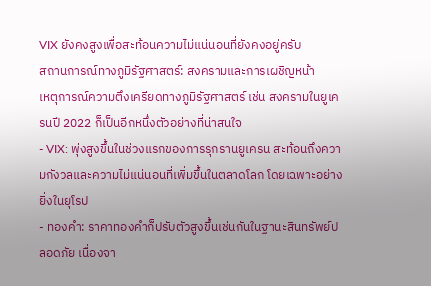VIX ยังคงสูงเพื่อสะท้อนความไม่แน่นอนที่ยังคงอยู่ครับ
สถานการณ์ทางภูมิรัฐศาสตร์: สงครามและการเผชิญหน้า
เหตุการณ์ความตึงเครียดทางภูมิรัฐศาสตร์ เช่น สงครามในยูเครนปี 2022 ก็เป็นอีกหนึ่งตัวอย่างที่น่าสนใจ
- VIX: พุ่งสูงขึ้นในช่วงแรกของการรุกรานยูเครน สะท้อนถึงความกังวลและความไม่แน่นอนที่เพิ่มขึ้นในตลาดโลก โดยเฉพาะอย่างยิ่งในยุโรป
- ทองคำ: ราคาทองคำก็ปรับตัวสูงขึ้นเช่นกันในฐานะสินทรัพย์ปลอดภัย เนื่องจา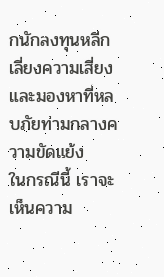กนักลงทุนหลีกเลี่ยงความเสี่ยงและมองหาที่หลบภัยท่ามกลางความขัดแย้ง
ในกรณีนี้ เราจะเห็นความ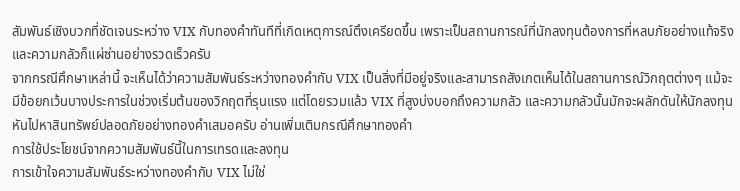สัมพันธ์เชิงบวกที่ชัดเจนระหว่าง VIX กับทองคำทันทีที่เกิดเหตุการณ์ตึงเครียดขึ้น เพราะเป็นสถานการณ์ที่นักลงทุนต้องการที่หลบภัยอย่างแท้จริง และความกลัวก็แผ่ซ่านอย่างรวดเร็วครับ
จากกรณีศึกษาเหล่านี้ จะเห็นได้ว่าความสัมพันธ์ระหว่างทองคำกับ VIX เป็นสิ่งที่มีอยู่จริงและสามารถสังเกตเห็นได้ในสถานการณ์วิกฤตต่างๆ แม้จะมีข้อยกเว้นบางประการในช่วงเริ่มต้นของวิกฤตที่รุนแรง แต่โดยรวมแล้ว VIX ที่สูงบ่งบอกถึงความกลัว และความกลัวนั้นมักจะผลักดันให้นักลงทุนหันไปหาสินทรัพย์ปลอดภัยอย่างทองคำเสมอครับ อ่านเพิ่มเติมกรณีศึกษาทองคำ
การใช้ประโยชน์จากความสัมพันธ์นี้ในการเทรดและลงทุน
การเข้าใจความสัมพันธ์ระหว่างทองคำกับ VIX ไม่ใช่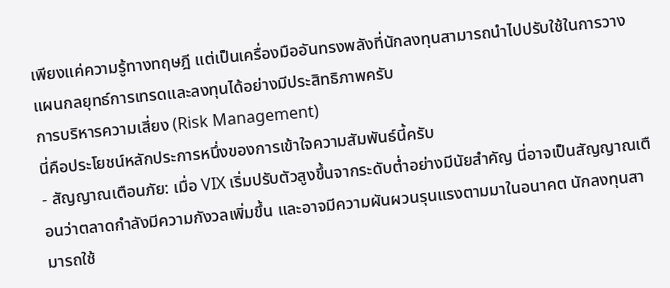เพียงแค่ความรู้ทางทฤษฎี แต่เป็นเครื่องมืออันทรงพลังที่นักลงทุนสามารถนำไปปรับใช้ในการวางแผนกลยุทธ์การเทรดและลงทุนได้อย่างมีประสิทธิภาพครับ
การบริหารความเสี่ยง (Risk Management)
นี่คือประโยชน์หลักประการหนึ่งของการเข้าใจความสัมพันธ์นี้ครับ
- สัญญาณเตือนภัย: เมื่อ VIX เริ่มปรับตัวสูงขึ้นจากระดับต่ำอย่างมีนัยสำคัญ นี่อาจเป็นสัญญาณเตือนว่าตลาดกำลังมีความกังวลเพิ่มขึ้น และอาจมีความผันผวนรุนแรงตามมาในอนาคต นักลงทุนสามารถใช้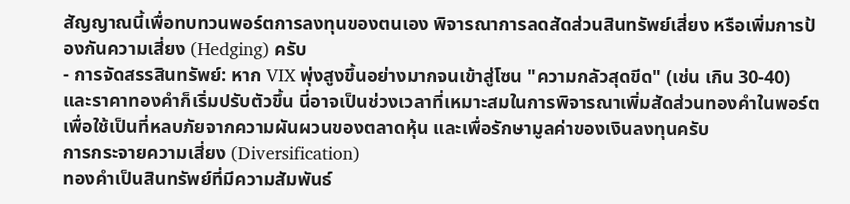สัญญาณนี้เพื่อทบทวนพอร์ตการลงทุนของตนเอง พิจารณาการลดสัดส่วนสินทรัพย์เสี่ยง หรือเพิ่มการป้องกันความเสี่ยง (Hedging) ครับ
- การจัดสรรสินทรัพย์: หาก VIX พุ่งสูงขึ้นอย่างมากจนเข้าสู่โซน "ความกลัวสุดขีด" (เช่น เกิน 30-40) และราคาทองคำก็เริ่มปรับตัวขึ้น นี่อาจเป็นช่วงเวลาที่เหมาะสมในการพิจารณาเพิ่มสัดส่วนทองคำในพอร์ต เพื่อใช้เป็นที่หลบภัยจากความผันผวนของตลาดหุ้น และเพื่อรักษามูลค่าของเงินลงทุนครับ
การกระจายความเสี่ยง (Diversification)
ทองคำเป็นสินทรัพย์ที่มีความสัมพันธ์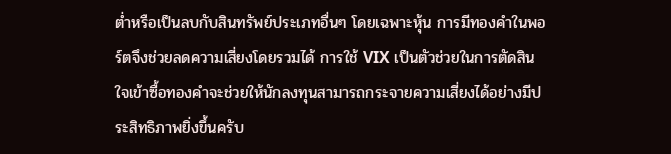ต่ำหรือเป็นลบกับสินทรัพย์ประเภทอื่นๆ โดยเฉพาะหุ้น การมีทองคำในพอร์ตจึงช่วยลดความเสี่ยงโดยรวมได้ การใช้ VIX เป็นตัวช่วยในการตัดสินใจเข้าซื้อทองคำจะช่วยให้นักลงทุนสามารถกระจายความเสี่ยงได้อย่างมีประสิทธิภาพยิ่งขึ้นครับ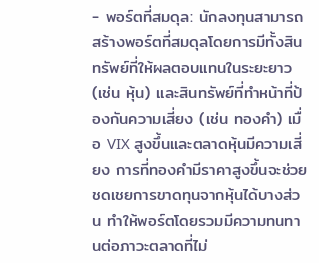- พอร์ตที่สมดุล: นักลงทุนสามารถสร้างพอร์ตที่สมดุลโดยการมีทั้งสินทรัพย์ที่ให้ผลตอบแทนในระยะยาว (เช่น หุ้น) และสินทรัพย์ที่ทำหน้าที่ป้องกันความเสี่ยง (เช่น ทองคำ) เมื่อ VIX สูงขึ้นและตลาดหุ้นมีความเสี่ยง การที่ทองคำมีราคาสูงขึ้นจะช่วยชดเชยการขาดทุนจากหุ้นได้บางส่วน ทำให้พอร์ตโดยรวมมีความทนทานต่อภาวะตลาดที่ไม่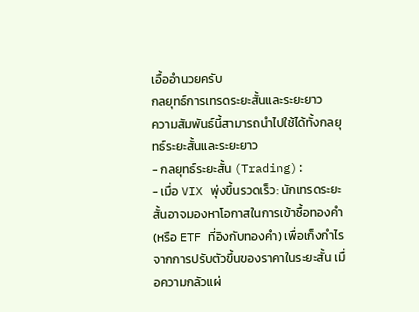เอื้ออำนวยครับ
กลยุทธ์การเทรดระยะสั้นและระยะยาว
ความสัมพันธ์นี้สามารถนำไปใช้ได้ทั้งกลยุทธ์ระยะสั้นและระยะยาว
- กลยุทธ์ระยะสั้น (Trading):
- เมื่อ VIX พุ่งขึ้นรวดเร็ว: นักเทรดระยะสั้นอาจมองหาโอกาสในการเข้าซื้อทองคำ (หรือ ETF ที่อิงกับทองคำ) เพื่อเก็งกำไรจากการปรับตัวขึ้นของราคาในระยะสั้น เมื่อความกลัวแผ่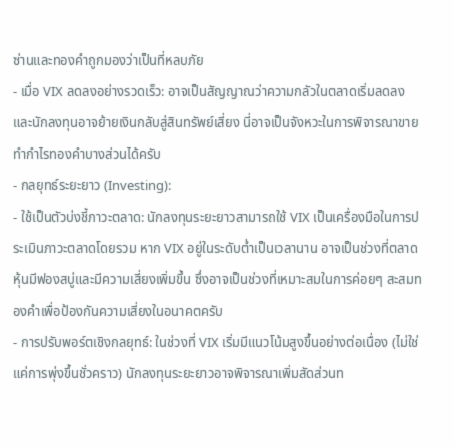ซ่านและทองคำถูกมองว่าเป็นที่หลบภัย
- เมื่อ VIX ลดลงอย่างรวดเร็ว: อาจเป็นสัญญาณว่าความกลัวในตลาดเริ่มลดลง และนักลงทุนอาจย้ายเงินกลับสู่สินทรัพย์เสี่ยง นี่อาจเป็นจังหวะในการพิจารณาขายทำกำไรทองคำบางส่วนได้ครับ
- กลยุทธ์ระยะยาว (Investing):
- ใช้เป็นตัวบ่งชี้ภาวะตลาด: นักลงทุนระยะยาวสามารถใช้ VIX เป็นเครื่องมือในการประเมินภาวะตลาดโดยรวม หาก VIX อยู่ในระดับต่ำเป็นเวลานาน อาจเป็นช่วงที่ตลาดหุ้นมีฟองสบู่และมีความเสี่ยงเพิ่มขึ้น ซึ่งอาจเป็นช่วงที่เหมาะสมในการค่อยๆ สะสมทองคำเพื่อป้องกันความเสี่ยงในอนาคตครับ
- การปรับพอร์ตเชิงกลยุทธ์: ในช่วงที่ VIX เริ่มมีแนวโน้มสูงขึ้นอย่างต่อเนื่อง (ไม่ใช่แค่การพุ่งขึ้นชั่วคราว) นักลงทุนระยะยาวอาจพิจารณาเพิ่มสัดส่วนท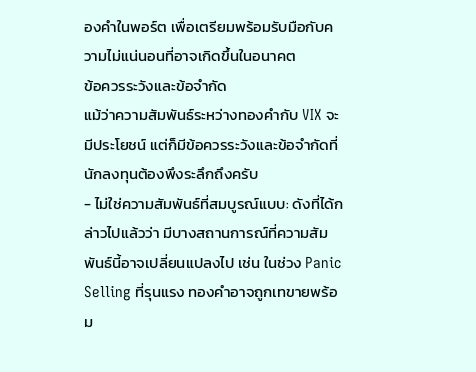องคำในพอร์ต เพื่อเตรียมพร้อมรับมือกับความไม่แน่นอนที่อาจเกิดขึ้นในอนาคต
ข้อควรระวังและข้อจำกัด
แม้ว่าความสัมพันธ์ระหว่างทองคำกับ VIX จะมีประโยชน์ แต่ก็มีข้อควรระวังและข้อจำกัดที่นักลงทุนต้องพึงระลึกถึงครับ
- ไม่ใช่ความสัมพันธ์ที่สมบูรณ์แบบ: ดังที่ได้กล่าวไปแล้วว่า มีบางสถานการณ์ที่ความสัมพันธ์นี้อาจเปลี่ยนแปลงไป เช่น ในช่วง Panic Selling ที่รุนแรง ทองคำอาจถูกเทขายพร้อม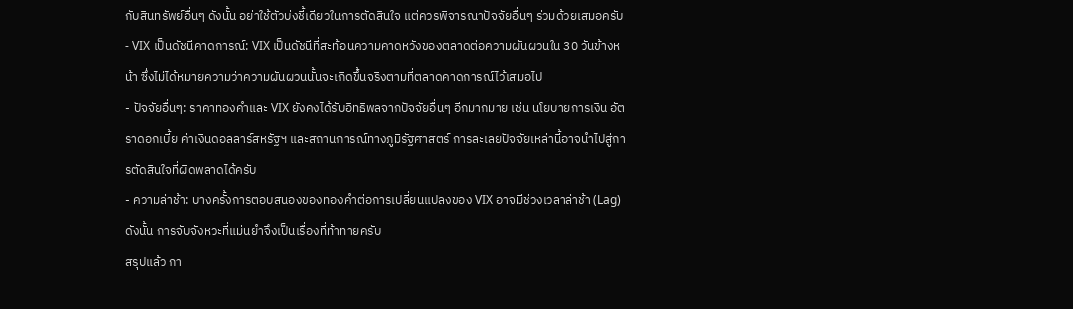กับสินทรัพย์อื่นๆ ดังนั้น อย่าใช้ตัวบ่งชี้เดียวในการตัดสินใจ แต่ควรพิจารณาปัจจัยอื่นๆ ร่วมด้วยเสมอครับ
- VIX เป็นดัชนีคาดการณ์: VIX เป็นดัชนีที่สะท้อนความคาดหวังของตลาดต่อความผันผวนใน 30 วันข้างหน้า ซึ่งไม่ได้หมายความว่าความผันผวนนั้นจะเกิดขึ้นจริงตามที่ตลาดคาดการณ์ไว้เสมอไป
- ปัจจัยอื่นๆ: ราคาทองคำและ VIX ยังคงได้รับอิทธิพลจากปัจจัยอื่นๆ อีกมากมาย เช่น นโยบายการเงิน อัตราดอกเบี้ย ค่าเงินดอลลาร์สหรัฐฯ และสถานการณ์ทางภูมิรัฐศาสตร์ การละเลยปัจจัยเหล่านี้อาจนำไปสู่การตัดสินใจที่ผิดพลาดได้ครับ
- ความล่าช้า: บางครั้งการตอบสนองของทองคำต่อการเปลี่ยนแปลงของ VIX อาจมีช่วงเวลาล่าช้า (Lag) ดังนั้น การจับจังหวะที่แม่นยำจึงเป็นเรื่องที่ท้าทายครับ
สรุปแล้ว กา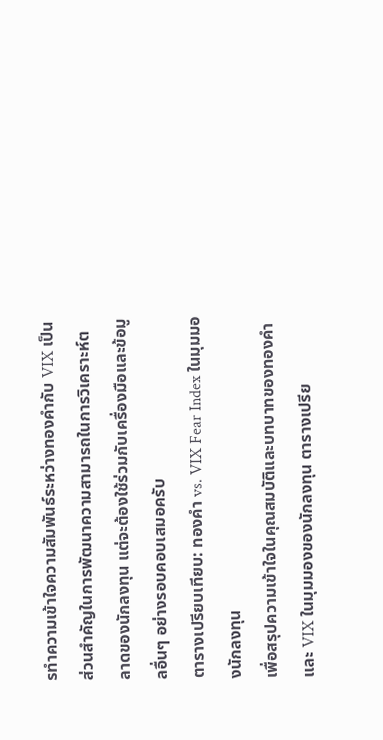รทำความเข้าใจความสัมพันธ์ระหว่างทองคำกับ VIX เป็นส่วนสำคัญในการพัฒนาความสามารถในการวิเคราะห์ตลาดของนักลงทุน แต่จะต้องใช้ร่วมกับเครื่องมือและข้อมูลอื่นๆ อย่างรอบคอบเสมอครับ
ตารางเปรียบเทียบ: ทองคำ vs. VIX Fear Index ในมุมมองนักลงทุน
เพื่อสรุปความเข้าใจในคุณสมบัติและบทบาทของทองคำและ VIX ในมุมมองของนักลงทุน ตารางเปรีย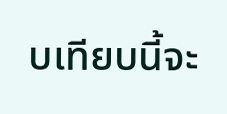บเทียบนี้จะ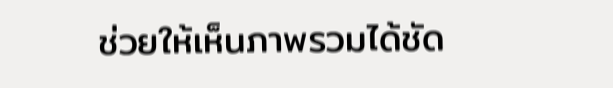ช่วยให้เห็นภาพรวมได้ชัด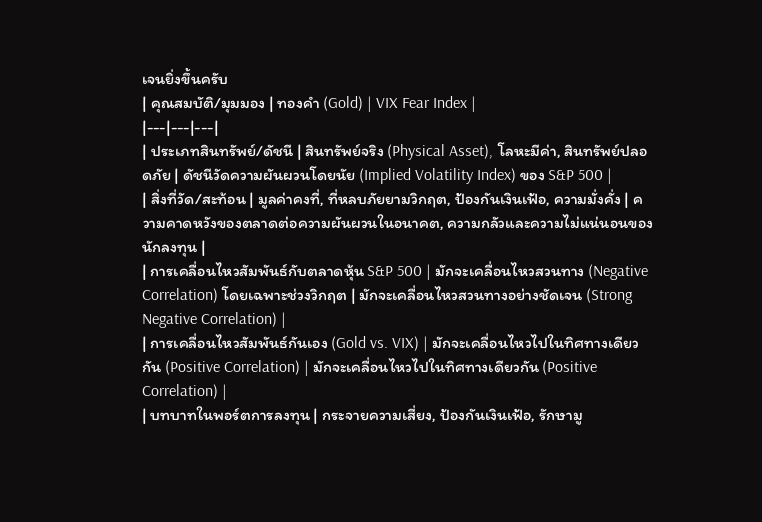เจนยิ่งขึ้นครับ
| คุณสมบัติ/มุมมอง | ทองคำ (Gold) | VIX Fear Index |
|---|---|---|
| ประเภทสินทรัพย์/ดัชนี | สินทรัพย์จริง (Physical Asset), โลหะมีค่า, สินทรัพย์ปลอดภัย | ดัชนีวัดความผันผวนโดยนัย (Implied Volatility Index) ของ S&P 500 |
| สิ่งที่วัด/สะท้อน | มูลค่าคงที่, ที่หลบภัยยามวิกฤต, ป้องกันเงินเฟ้อ, ความมั่งคั่ง | ความคาดหวังของตลาดต่อความผันผวนในอนาคต, ความกลัวและความไม่แน่นอนของนักลงทุน |
| การเคลื่อนไหวสัมพันธ์กับตลาดหุ้น S&P 500 | มักจะเคลื่อนไหวสวนทาง (Negative Correlation) โดยเฉพาะช่วงวิกฤต | มักจะเคลื่อนไหวสวนทางอย่างชัดเจน (Strong Negative Correlation) |
| การเคลื่อนไหวสัมพันธ์กันเอง (Gold vs. VIX) | มักจะเคลื่อนไหวไปในทิศทางเดียวกัน (Positive Correlation) | มักจะเคลื่อนไหวไปในทิศทางเดียวกัน (Positive Correlation) |
| บทบาทในพอร์ตการลงทุน | กระจายความเสี่ยง, ป้องกันเงินเฟ้อ, รักษามู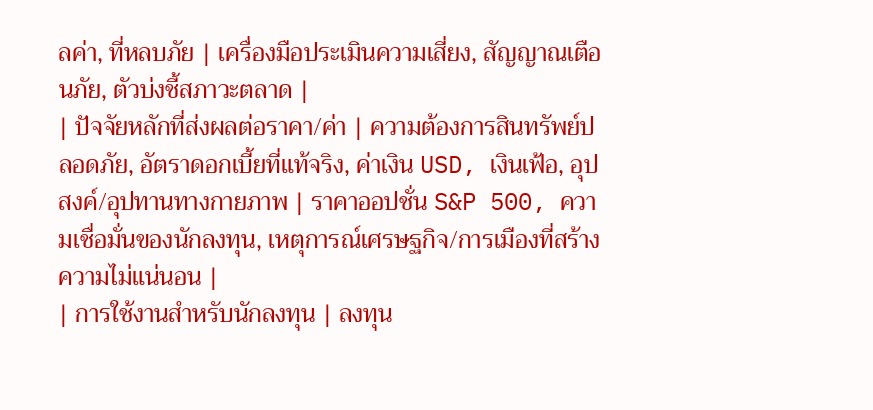ลค่า, ที่หลบภัย | เครื่องมือประเมินความเสี่ยง, สัญญาณเตือนภัย, ตัวบ่งชี้สภาวะตลาด |
| ปัจจัยหลักที่ส่งผลต่อราคา/ค่า | ความต้องการสินทรัพย์ปลอดภัย, อัตราดอกเบี้ยที่แท้จริง, ค่าเงิน USD, เงินเฟ้อ, อุปสงค์/อุปทานทางกายภาพ | ราคาออปชั่น S&P 500, ความเชื่อมั่นของนักลงทุน, เหตุการณ์เศรษฐกิจ/การเมืองที่สร้างความไม่แน่นอน |
| การใช้งานสำหรับนักลงทุน | ลงทุน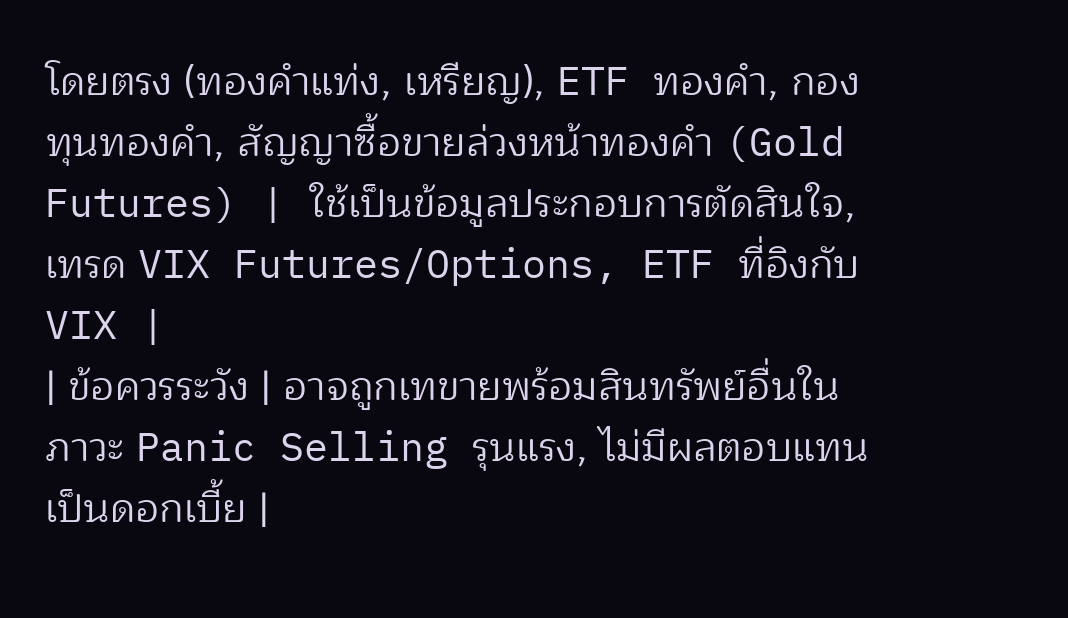โดยตรง (ทองคำแท่ง, เหรียญ), ETF ทองคำ, กองทุนทองคำ, สัญญาซื้อขายล่วงหน้าทองคำ (Gold Futures) | ใช้เป็นข้อมูลประกอบการตัดสินใจ, เทรด VIX Futures/Options, ETF ที่อิงกับ VIX |
| ข้อควรระวัง | อาจถูกเทขายพร้อมสินทรัพย์อื่นในภาวะ Panic Selling รุนแรง, ไม่มีผลตอบแทนเป็นดอกเบี้ย |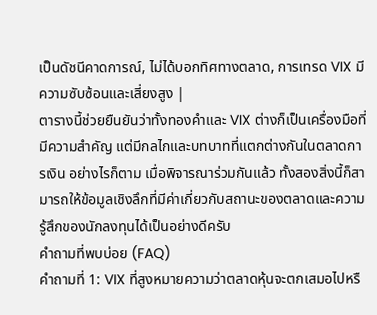เป็นดัชนีคาดการณ์, ไม่ได้บอกทิศทางตลาด, การเทรด VIX มีความซับซ้อนและเสี่ยงสูง |
ตารางนี้ช่วยยืนยันว่าทั้งทองคำและ VIX ต่างก็เป็นเครื่องมือที่มีความสำคัญ แต่มีกลไกและบทบาทที่แตกต่างกันในตลาดการเงิน อย่างไรก็ตาม เมื่อพิจารณาร่วมกันแล้ว ทั้งสองสิ่งนี้ก็สามารถให้ข้อมูลเชิงลึกที่มีค่าเกี่ยวกับสถานะของตลาดและความรู้สึกของนักลงทุนได้เป็นอย่างดีครับ
คำถามที่พบบ่อย (FAQ)
คำถามที่ 1: VIX ที่สูงหมายความว่าตลาดหุ้นจะตกเสมอไปหรื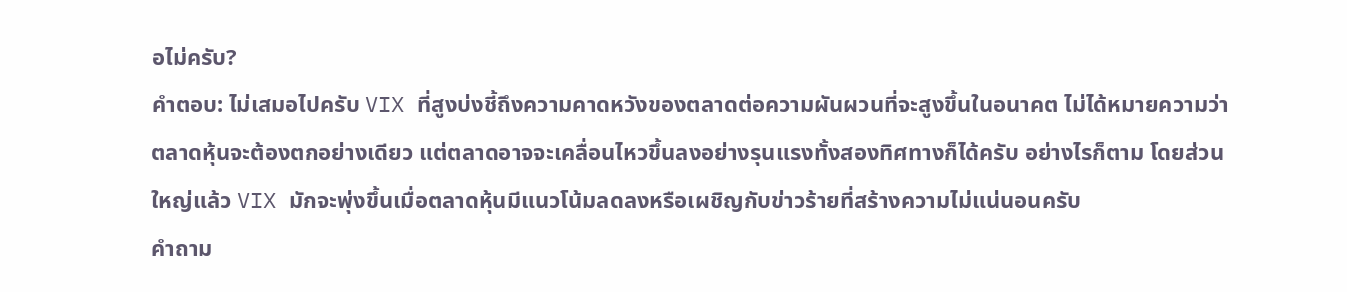อไม่ครับ?
คำตอบ: ไม่เสมอไปครับ VIX ที่สูงบ่งชี้ถึงความคาดหวังของตลาดต่อความผันผวนที่จะสูงขึ้นในอนาคต ไม่ได้หมายความว่าตลาดหุ้นจะต้องตกอย่างเดียว แต่ตลาดอาจจะเคลื่อนไหวขึ้นลงอย่างรุนแรงทั้งสองทิศทางก็ได้ครับ อย่างไรก็ตาม โดยส่วนใหญ่แล้ว VIX มักจะพุ่งขึ้นเมื่อตลาดหุ้นมีแนวโน้มลดลงหรือเผชิญกับข่าวร้ายที่สร้างความไม่แน่นอนครับ
คำถาม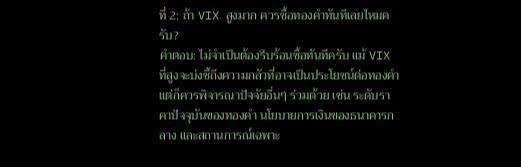ที่ 2: ถ้า VIX สูงมาก ควรซื้อทองคำทันทีเลยไหมครับ?
คำตอบ: ไม่จำเป็นต้องรีบร้อนซื้อทันทีครับ แม้ VIX ที่สูงจะบ่งชี้ถึงความกลัวที่อาจเป็นประโยชน์ต่อทองคำ แต่ก็ควรพิจารณาปัจจัยอื่นๆ ร่วมด้วย เช่น ระดับราคาปัจจุบันของทองคำ นโยบายการเงินของธนาคารกลาง และสถานการณ์เฉพาะ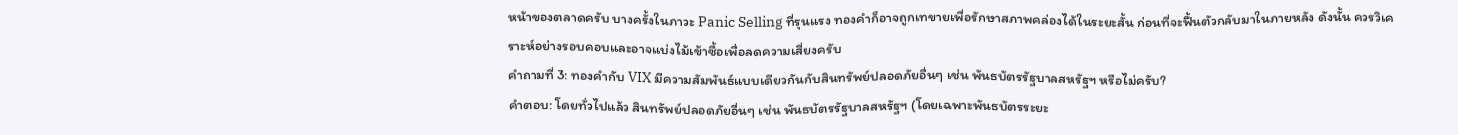หน้าของตลาดครับ บางครั้งในภาวะ Panic Selling ที่รุนแรง ทองคำก็อาจถูกเทขายเพื่อรักษาสภาพคล่องได้ในระยะสั้น ก่อนที่จะฟื้นตัวกลับมาในภายหลัง ดังนั้น ควรวิเคราะห์อย่างรอบคอบและอาจแบ่งไม้เข้าซื้อเพื่อลดความเสี่ยงครับ
คำถามที่ 3: ทองคำกับ VIX มีความสัมพันธ์แบบเดียวกันกับสินทรัพย์ปลอดภัยอื่นๆ เช่น พันธบัตรรัฐบาลสหรัฐฯ หรือไม่ครับ?
คำตอบ: โดยทั่วไปแล้ว สินทรัพย์ปลอดภัยอื่นๆ เช่น พันธบัตรรัฐบาลสหรัฐฯ (โดยเฉพาะพันธบัตรระยะ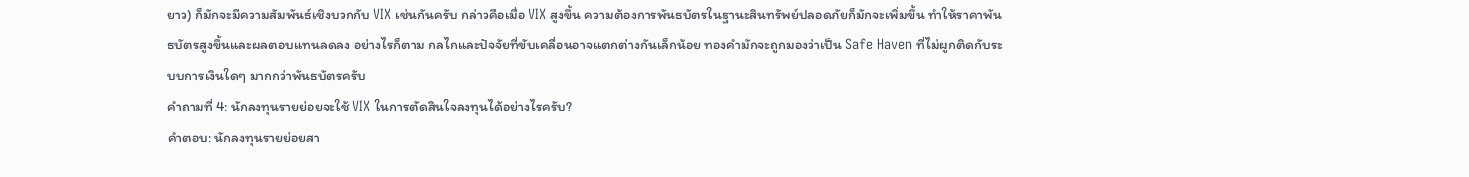ยาว) ก็มักจะมีความสัมพันธ์เชิงบวกกับ VIX เช่นกันครับ กล่าวคือเมื่อ VIX สูงขึ้น ความต้องการพันธบัตรในฐานะสินทรัพย์ปลอดภัยก็มักจะเพิ่มขึ้น ทำให้ราคาพันธบัตรสูงขึ้นและผลตอบแทนลดลง อย่างไรก็ตาม กลไกและปัจจัยที่ขับเคลื่อนอาจแตกต่างกันเล็กน้อย ทองคำมักจะถูกมองว่าเป็น Safe Haven ที่ไม่ผูกติดกับระบบการเงินใดๆ มากกว่าพันธบัตรครับ
คำถามที่ 4: นักลงทุนรายย่อยจะใช้ VIX ในการตัดสินใจลงทุนได้อย่างไรครับ?
คำตอบ: นักลงทุนรายย่อยสา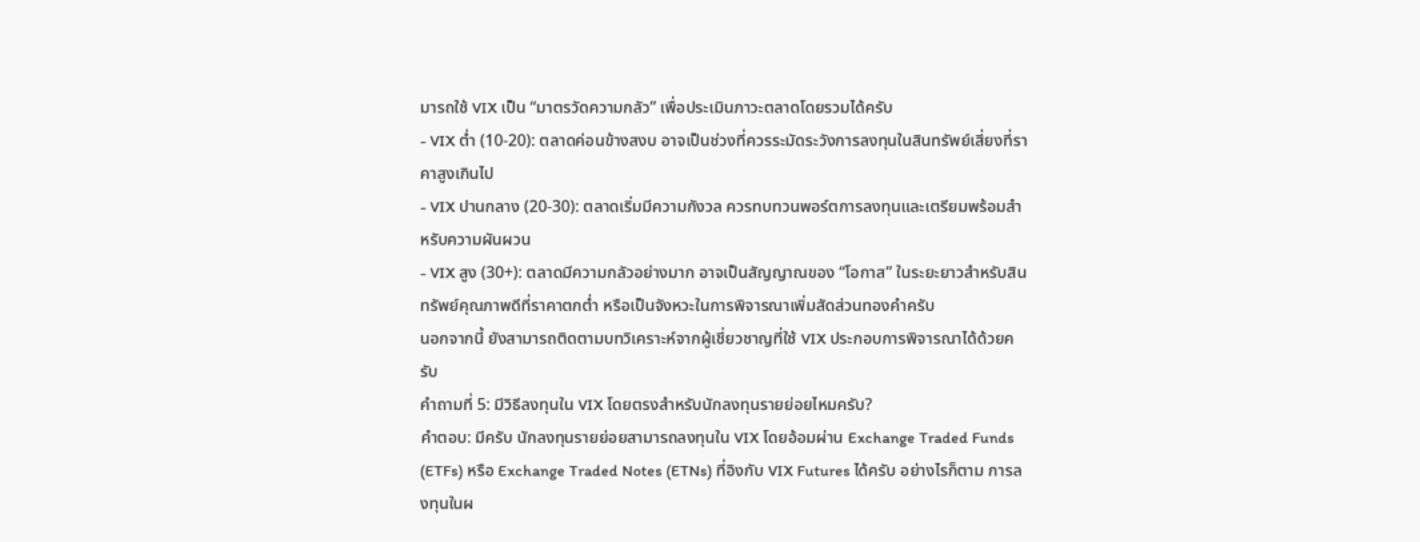มารถใช้ VIX เป็น “มาตรวัดความกลัว” เพื่อประเมินภาวะตลาดโดยรวมได้ครับ
- VIX ต่ำ (10-20): ตลาดค่อนข้างสงบ อาจเป็นช่วงที่ควรระมัดระวังการลงทุนในสินทรัพย์เสี่ยงที่ราคาสูงเกินไป
- VIX ปานกลาง (20-30): ตลาดเริ่มมีความกังวล ควรทบทวนพอร์ตการลงทุนและเตรียมพร้อมสำหรับความผันผวน
- VIX สูง (30+): ตลาดมีความกลัวอย่างมาก อาจเป็นสัญญาณของ “โอกาส” ในระยะยาวสำหรับสินทรัพย์คุณภาพดีที่ราคาตกต่ำ หรือเป็นจังหวะในการพิจารณาเพิ่มสัดส่วนทองคำครับ
นอกจากนี้ ยังสามารถติดตามบทวิเคราะห์จากผู้เชี่ยวชาญที่ใช้ VIX ประกอบการพิจารณาได้ด้วยครับ
คำถามที่ 5: มีวิธีลงทุนใน VIX โดยตรงสำหรับนักลงทุนรายย่อยไหมครับ?
คำตอบ: มีครับ นักลงทุนรายย่อยสามารถลงทุนใน VIX โดยอ้อมผ่าน Exchange Traded Funds (ETFs) หรือ Exchange Traded Notes (ETNs) ที่อิงกับ VIX Futures ได้ครับ อย่างไรก็ตาม การลงทุนในผ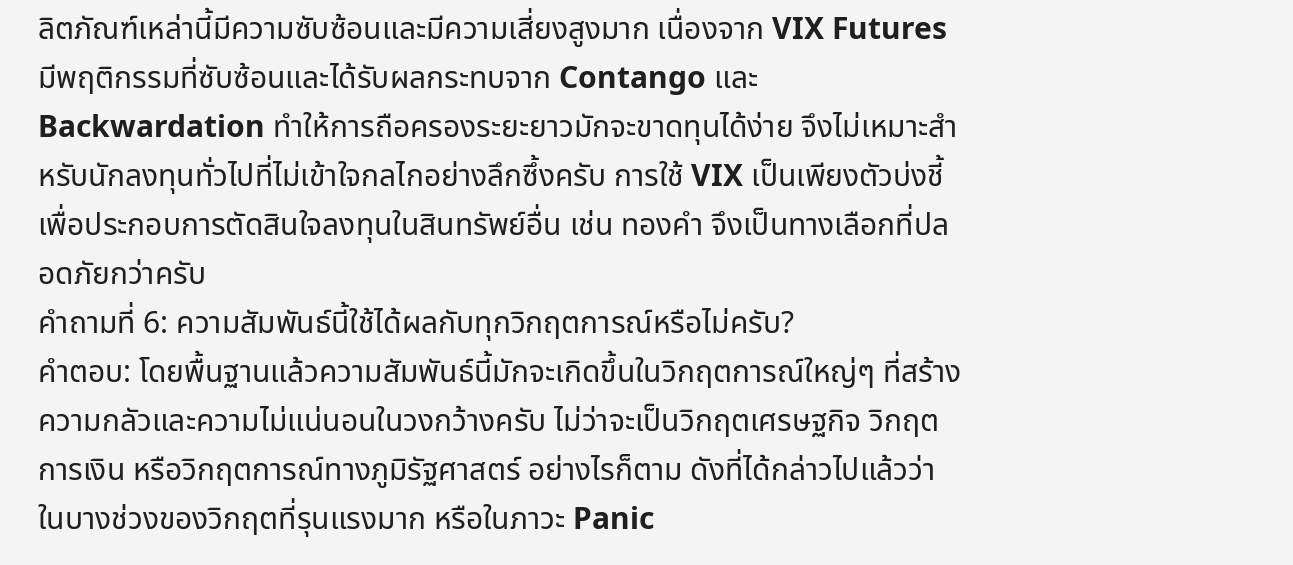ลิตภัณฑ์เหล่านี้มีความซับซ้อนและมีความเสี่ยงสูงมาก เนื่องจาก VIX Futures มีพฤติกรรมที่ซับซ้อนและได้รับผลกระทบจาก Contango และ Backwardation ทำให้การถือครองระยะยาวมักจะขาดทุนได้ง่าย จึงไม่เหมาะสำหรับนักลงทุนทั่วไปที่ไม่เข้าใจกลไกอย่างลึกซึ้งครับ การใช้ VIX เป็นเพียงตัวบ่งชี้เพื่อประกอบการตัดสินใจลงทุนในสินทรัพย์อื่น เช่น ทองคำ จึงเป็นทางเลือกที่ปลอดภัยกว่าครับ
คำถามที่ 6: ความสัมพันธ์นี้ใช้ได้ผลกับทุกวิกฤตการณ์หรือไม่ครับ?
คำตอบ: โดยพื้นฐานแล้วความสัมพันธ์นี้มักจะเกิดขึ้นในวิกฤตการณ์ใหญ่ๆ ที่สร้างความกลัวและความไม่แน่นอนในวงกว้างครับ ไม่ว่าจะเป็นวิกฤตเศรษฐกิจ วิกฤตการเงิน หรือวิกฤตการณ์ทางภูมิรัฐศาสตร์ อย่างไรก็ตาม ดังที่ได้กล่าวไปแล้วว่าในบางช่วงของวิกฤตที่รุนแรงมาก หรือในภาวะ Panic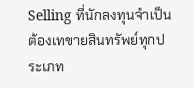Selling ที่นักลงทุนจำเป็นต้องเทขายสินทรัพย์ทุกประเภท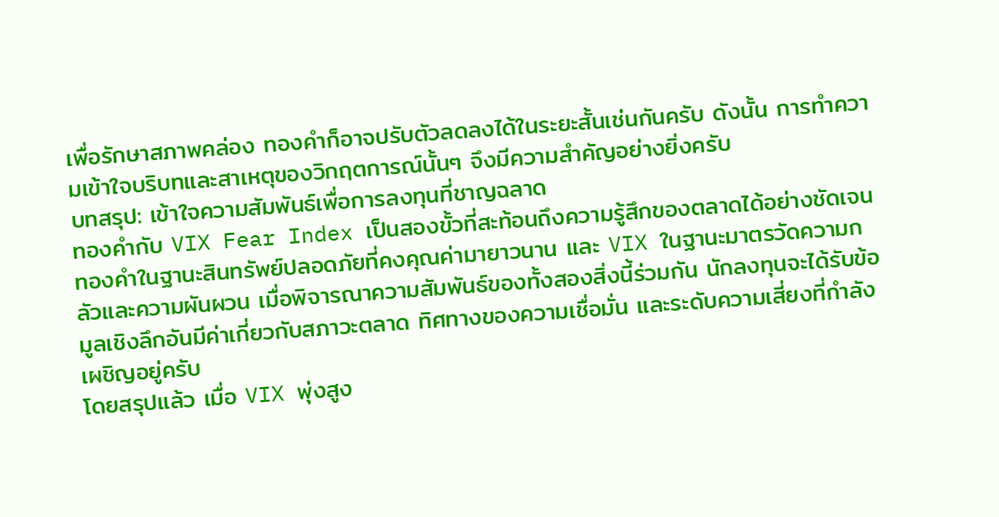เพื่อรักษาสภาพคล่อง ทองคำก็อาจปรับตัวลดลงได้ในระยะสั้นเช่นกันครับ ดังนั้น การทำความเข้าใจบริบทและสาเหตุของวิกฤตการณ์นั้นๆ จึงมีความสำคัญอย่างยิ่งครับ
บทสรุป: เข้าใจความสัมพันธ์เพื่อการลงทุนที่ชาญฉลาด
ทองคำกับ VIX Fear Index เป็นสองขั้วที่สะท้อนถึงความรู้สึกของตลาดได้อย่างชัดเจน ทองคำในฐานะสินทรัพย์ปลอดภัยที่คงคุณค่ามายาวนาน และ VIX ในฐานะมาตรวัดความกลัวและความผันผวน เมื่อพิจารณาความสัมพันธ์ของทั้งสองสิ่งนี้ร่วมกัน นักลงทุนจะได้รับข้อมูลเชิงลึกอันมีค่าเกี่ยวกับสภาวะตลาด ทิศทางของความเชื่อมั่น และระดับความเสี่ยงที่กำลังเผชิญอยู่ครับ
โดยสรุปแล้ว เมื่อ VIX พุ่งสูง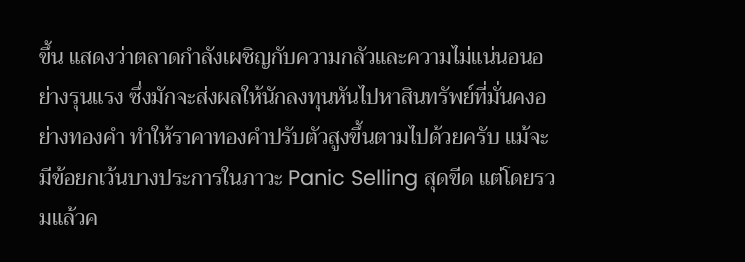ขึ้น แสดงว่าตลาดกำลังเผชิญกับความกลัวและความไม่แน่นอนอย่างรุนแรง ซึ่งมักจะส่งผลให้นักลงทุนหันไปหาสินทรัพย์ที่มั่นคงอย่างทองคำ ทำให้ราคาทองคำปรับตัวสูงขึ้นตามไปด้วยครับ แม้จะมีข้อยกเว้นบางประการในภาวะ Panic Selling สุดขีด แต่โดยรวมแล้วค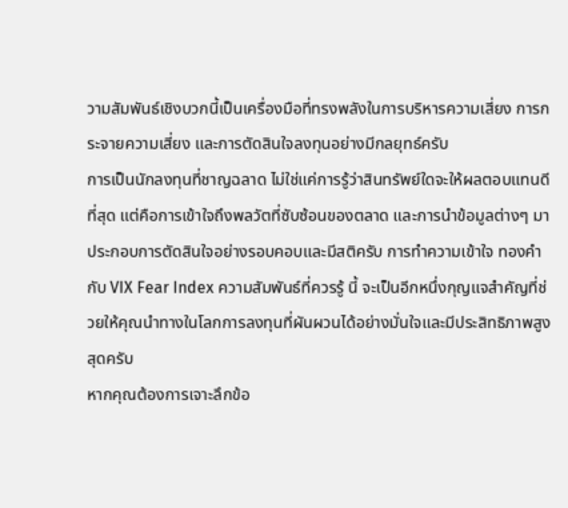วามสัมพันธ์เชิงบวกนี้เป็นเครื่องมือที่ทรงพลังในการบริหารความเสี่ยง การกระจายความเสี่ยง และการตัดสินใจลงทุนอย่างมีกลยุทธ์ครับ
การเป็นนักลงทุนที่ชาญฉลาด ไม่ใช่แค่การรู้ว่าสินทรัพย์ใดจะให้ผลตอบแทนดีที่สุด แต่คือการเข้าใจถึงพลวัตที่ซับซ้อนของตลาด และการนำข้อมูลต่างๆ มาประกอบการตัดสินใจอย่างรอบคอบและมีสติครับ การทำความเข้าใจ ทองคำกับ VIX Fear Index ความสัมพันธ์ที่ควรรู้ นี้ จะเป็นอีกหนึ่งกุญแจสำคัญที่ช่วยให้คุณนำทางในโลกการลงทุนที่ผันผวนได้อย่างมั่นใจและมีประสิทธิภาพสูงสุดครับ
หากคุณต้องการเจาะลึกข้อ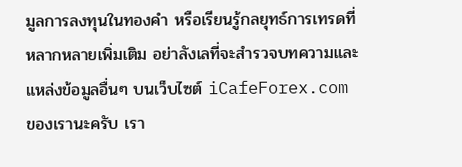มูลการลงทุนในทองคำ หรือเรียนรู้กลยุทธ์การเทรดที่หลากหลายเพิ่มเติม อย่าลังเลที่จะสำรวจบทความและแหล่งข้อมูลอื่นๆ บนเว็บไซต์ iCafeForex.com ของเรานะครับ เรา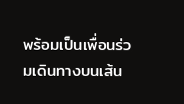พร้อมเป็นเพื่อนร่วมเดินทางบนเส้น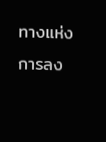ทางแห่งการลง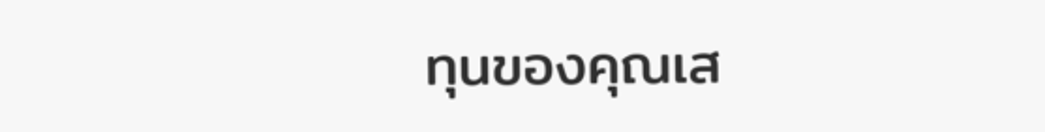ทุนของคุณเส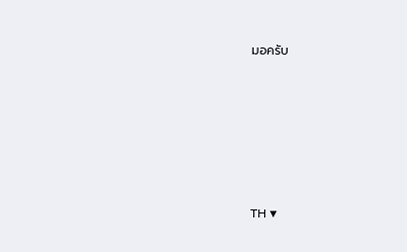มอครับ







TH ▼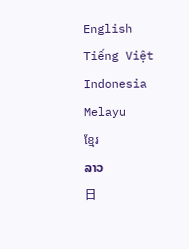English
Tiếng Việt
Indonesia
Melayu
ខ្មែរ
ລາວ
日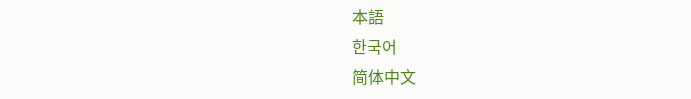本語
한국어
简体中文